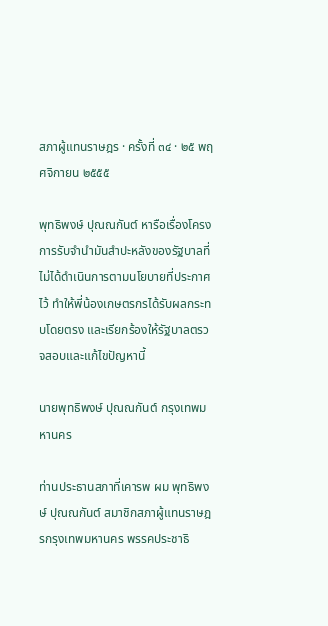สภาผู้แทนราษฎร · ครั้งที่ ๓๔ · ๒๕ พฤศจิกายน ๒๕๕๕

พุทธิพงษ์ ปุณณกันต์ หารือเรื่องโครงการรับจำนำมันสำปะหลังของรัฐบาลที่ไม่ได้ดำเนินการตามนโยบายที่ประกาศไว้ ทำให้พี่น้องเกษตรกรได้รับผลกระทบโดยตรง และเรียกร้องให้รัฐบาลตรวจสอบและแก้ไขปัญหานี้

นายพุทธิพงษ์ ปุณณกันต์ กรุงเทพมหานคร

ท่านประธานสภาที่เคารพ ผม พุทธิพงษ์ ปุณณกันต์ สมาชิกสภาผู้แทนราษฎรกรุงเทพมหานคร พรรคประชาธิ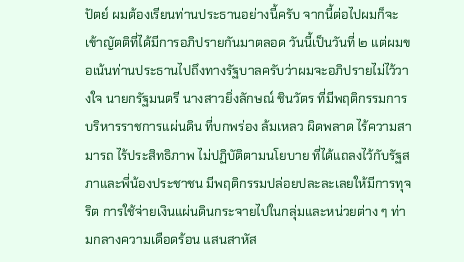ปัตย์ ผมต้องเรียนท่านประธานอย่างนี้ครับ จากนี้ต่อไปผมก็จะเข้าญัตติที่ได้มีการอภิปรายกันมาตลอด วันนี้เป็นวันที่ ๒ แต่ผมขอเน้นท่านประธานไปถึงทางรัฐบาลครับว่าผมจะอภิปรายไม่ไว้วางใจ นายกรัฐมนตรี นางสาวยิ่งลักษณ์ ชินวัตร ที่มีพฤติกรรมการบริหารราชการแผ่นดิน ที่บกพร่อง ล้มเหลว ผิดพลาด ไร้ความสามารถ ไร้ประสิทธิภาพ ไม่ปฏิบัติตามนโยบาย ที่ได้แถลงไว้กับรัฐสภาและพี่น้องประชาชน มีพฤติกรรมปล่อยปละละเลยให้มีการทุจริต การใช้จ่ายเงินแผ่นดินกระจายไปในกลุ่มและหน่วยต่าง ๆ ท่ามกลางความเดือดร้อน แสนสาหัส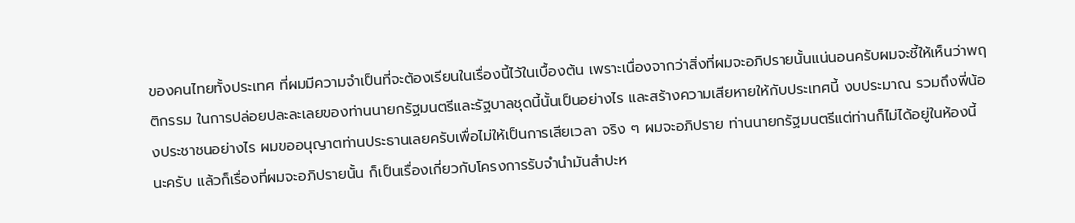ของคนไทยทั้งประเทศ ที่ผมมีความจำเป็นที่จะต้องเรียนในเรื่องนี้ไว้ในเบื้องต้น เพราะเนื่องจากว่าสิ่งที่ผมจะอภิปรายนั้นแน่นอนครับผมจะชี้ให้เห็นว่าพฤติกรรม ในการปล่อยปละละเลยของท่านนายกรัฐมนตรีและรัฐบาลชุดนี้นั้นเป็นอย่างไร และสร้างความเสียหายให้กับประเทศนี้ งบประมาณ รวมถึงพี่น้องประชาชนอย่างไร ผมขออนุญาตท่านประธานเลยครับเพื่อไม่ให้เป็นการเสียเวลา จริง ๆ ผมจะอภิปราย ท่านนายกรัฐมนตรีแต่ท่านก็ไม่ได้อยู่ในห้องนี้นะครับ แล้วก็เรื่องที่ผมจะอภิปรายนั้น ก็เป็นเรื่องเกี่ยวกับโครงการรับจำนำมันสำปะห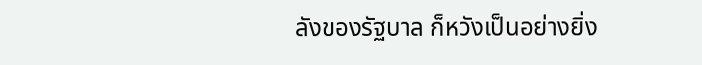ลังของรัฐบาล ก็หวังเป็นอย่างยิ่ง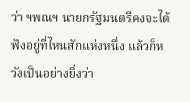ว่า ฯพณฯ นายกรัฐมนตรีคงจะได้ฟังอยู่ที่ไหนสักแห่งหนึ่ง แล้วก็หวังเป็นอย่างยิ่งว่า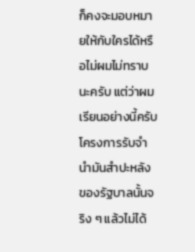ก็คงจะมอบหมายให้กับใครได้หรือไม่ผมไม่ทราบนะครับ แต่ว่าผมเรียนอย่างนี้ครับ โครงการรับจำนำมันสำปะหลังของรัฐบาลนั้นจริง ๆ แล้วไม่ได้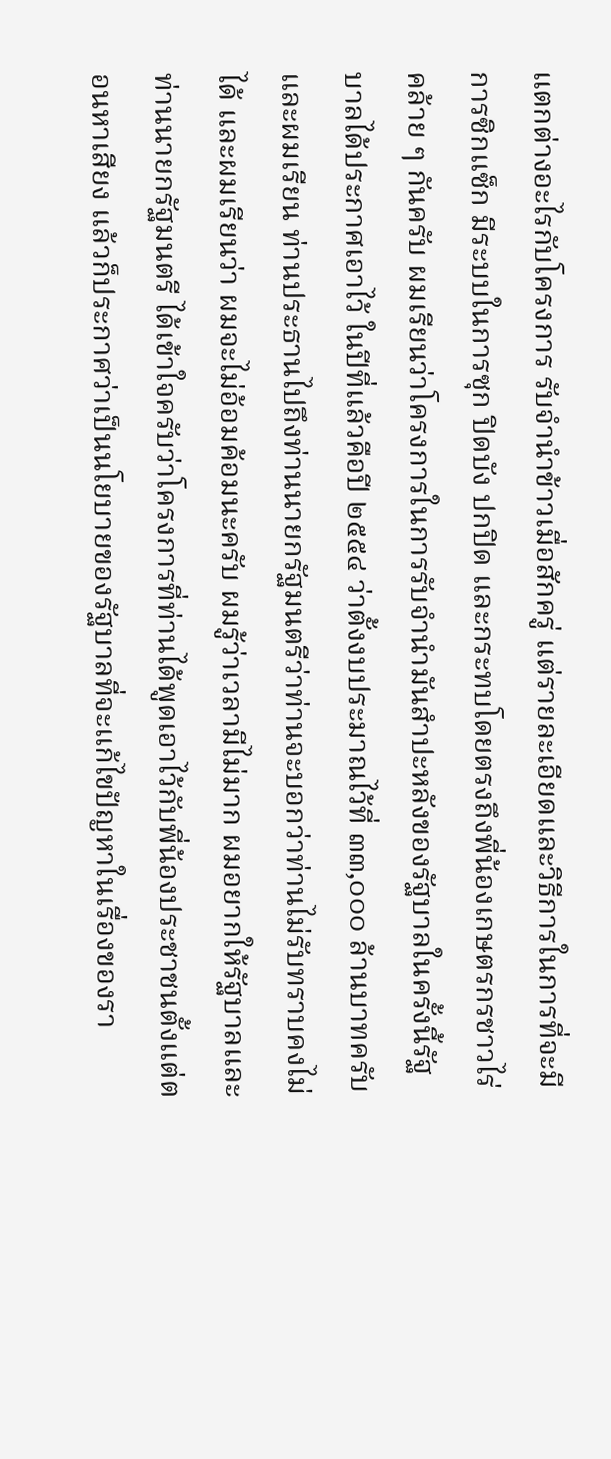แตกต่างอะไรกับโครงการ รับจำนำข้าวเมื่อสักครู่ แต่รายละเอียดและวิธีการในการที่จะมีการซิกแซ็ก มีระบบในการซุก ปิดบัง ปกปิด และกระทบโดยตรงถึงพี่น้องเกษตรกรชาวไร่คล้าย ๆ กันครับ ผมเรียนว่าโครงการในการรับจำนำมันสำปะหลังของรัฐบาลในครั้งนี้รัฐบาลได้ประกาศเอาไว้ ในปีที่แล้วคือปี ๒๕๕๔ ว่าตั้งงบประมาณไว้ที่ ๓๓,๐๐๐ ล้านบาทครับ และผมเรียน ท่านประธานไปถึงท่านนายกรัฐมนตรีว่าท่านจะบอกว่าท่านไม่รับทราบคงไม่ได้ และผมเรียนว่า ผมจะไม่อ้อมค้อมนะครับ ผมรู้ว่าเวลามีไม่มาก ผมอยากให้รัฐบาลและท่านนายกรัฐมนตรี ได้เข้าใจครับว่าโครงการที่ท่านได้พูดเอาไว้กับพี่น้องประชาชนตั้งแต่ตอนหาเสียง แล้วก็ประกาศว่าเป็นนโยบายของรัฐบาลที่จะแก้ไขปัญหาในเรื่องของรา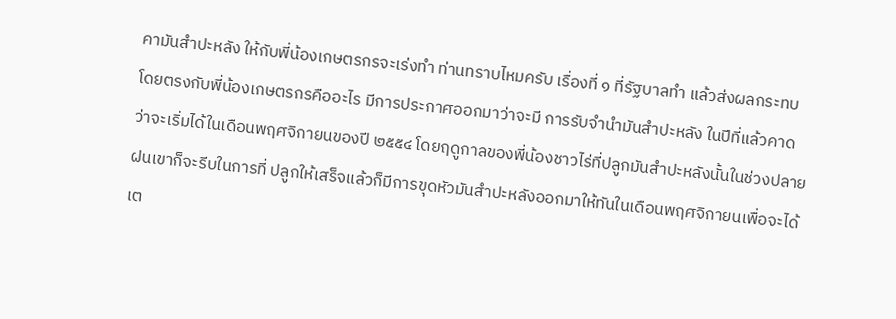คามันสำปะหลัง ให้กับพี่น้องเกษตรกรจะเร่งทำ ท่านทราบไหมครับ เรื่องที่ ๑ ที่รัฐบาลทำ แล้วส่งผลกระทบโดยตรงกับพี่น้องเกษตรกรคืออะไร มีการประกาศออกมาว่าจะมี การรับจำนำมันสำปะหลัง ในปีที่แล้วคาดว่าจะเริ่มได้ในเดือนพฤศจิกายนของปี ๒๕๕๔ โดยฤดูกาลของพี่น้องชาวไร่ที่ปลูกมันสำปะหลังนั้นในช่วงปลายฝนเขาก็จะรีบในการที่ ปลูกให้เสร็จแล้วก็มีการขุดหัวมันสำปะหลังออกมาให้ทันในเดือนพฤศจิกายนเพื่อจะได้เต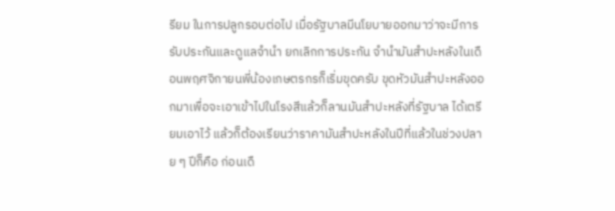รียม ในการปลูกรอบต่อไป เมื่อรัฐบาลมีนโยบายออกมาว่าจะมีการรับประกันและดูแลจำนำ ยกเลิกการประกัน จำนำมันสำปะหลังในเดือนพฤศจิกายนพี่น้องเกษตรกรก็เริ่มขุดครับ ขุดหัวมันสำปะหลังออกมาเพื่อจะเอาเข้าไปในโรงสีแล้วก็ลานมันสำปะหลังที่รัฐบาล ได้เตรียมเอาไว้ แล้วก็ต้องเรียนว่าราคามันสำปะหลังในปีที่แล้วในช่วงปลาย ๆ ปีก็คือ ก่อนเดื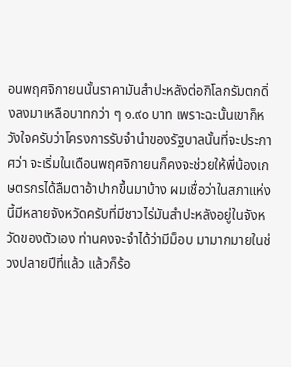อนพฤศจิกายนนั้นราคามันสำปะหลังต่อกิโลกรัมตกดิ่งลงมาเหลือบาทกว่า ๆ ๑.๙๐ บาท เพราะฉะนั้นเขาก็หวังใจครับว่าโครงการรับจำนำของรัฐบาลนั้นที่จะประกาศว่า จะเริ่มในเดือนพฤศจิกายนก็คงจะช่วยให้พี่น้องเกษตรกรได้ลืมตาอ้าปากขึ้นมาบ้าง ผมเชื่อว่าในสภาแห่งนี้มีหลายจังหวัดครับที่มีชาวไร่มันสำปะหลังอยู่ในจังหวัดของตัวเอง ท่านคงจะจำได้ว่ามีม็อบ มามากมายในช่วงปลายปีที่แล้ว แล้วก็ร้อ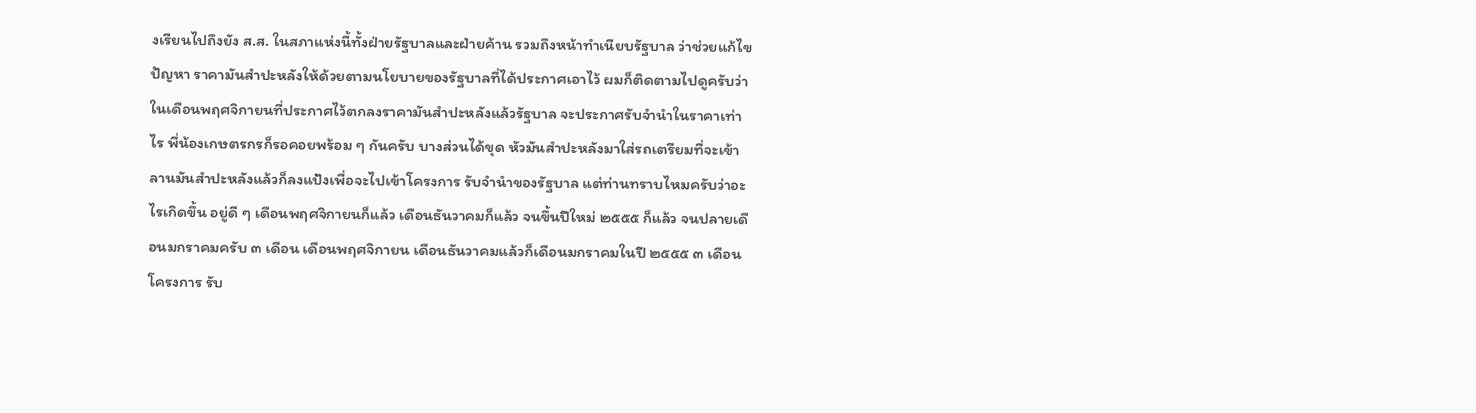งเรียนไปถึงยัง ส.ส. ในสภาแห่งนี้ทั้งฝ่ายรัฐบาลและฝ่ายค้าน รวมถึงหน้าทำเนียบรัฐบาล ว่าช่วยแก้ไขปัญหา ราคามันสำปะหลังให้ด้วยตามนโยบายของรัฐบาลที่ได้ประกาศเอาไว้ ผมก็ติดตามไปดูครับว่าในเดือนพฤศจิกายนที่ประกาศไว้ตกลงราคามันสำปะหลังแล้วรัฐบาล จะประกาศรับจำนำในราคาเท่าไร พี่น้องเกษตรกรก็รอคอยพร้อม ๆ กันครับ บางส่วนได้ขุด หัวมันสำปะหลังมาใส่รถเตรียมที่จะเข้าลานมันสำปะหลังแล้วก็ลงแป้งเพื่อจะไปเข้าโครงการ รับจำนำของรัฐบาล แต่ท่านทราบไหมครับว่าอะไรเกิดขึ้น อยู่ดี ๆ เดือนพฤศจิกายนก็แล้ว เดือนธันวาคมก็แล้ว จนขึ้นปีใหม่ ๒๕๕๕ ก็แล้ว จนปลายเดือนมกราคมครับ ๓ เดือน เดือนพฤศจิกายน เดือนธันวาคมแล้วก็เดือนมกราคมในปี ๒๕๕๕ ๓ เดือน โครงการ รับ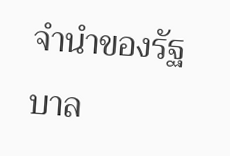จำนำของรัฐบาล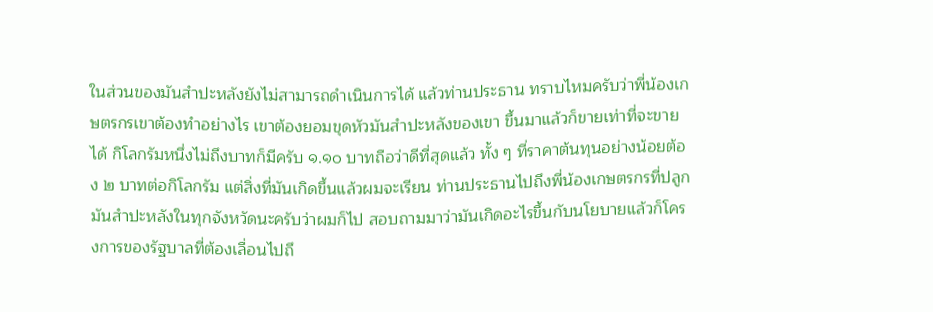ในส่วนของมันสำปะหลังยังไม่สามารถดำเนินการได้ แล้วท่านประธาน ทราบไหมครับว่าพี่น้องเกษตรกรเขาต้องทำอย่างไร เขาต้องยอมขุดหัวมันสำปะหลังของเขา ขึ้นมาแล้วก็ขายเท่าที่จะขายได้ กิโลกรัมหนึ่งไม่ถึงบาทก็มีครับ ๑.๑๐ บาทถือว่าดีที่สุดแล้ว ทั้ง ๆ ที่ราคาต้นทุนอย่างน้อยต้อง ๒ บาทต่อกิโลกรัม แต่สิ่งที่มันเกิดขึ้นแล้วผมจะเรียน ท่านประธานไปถึงพี่น้องเกษตรกรที่ปลูกมันสำปะหลังในทุกจังหวัดนะครับว่าผมก็ไป สอบถามมาว่ามันเกิดอะไรขึ้นกับนโยบายแล้วก็โครงการของรัฐบาลที่ต้องเลื่อนไปถึ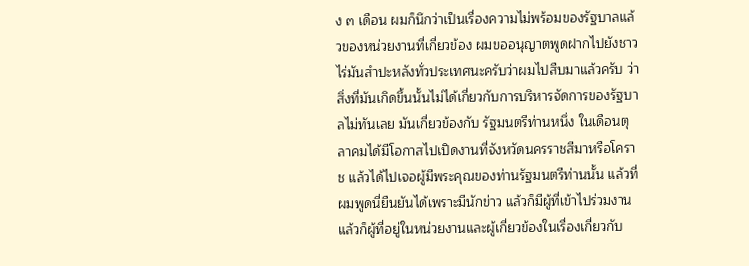ง ๓ เดือน ผมก็นึกว่าเป็นเรื่องความไม่พร้อมของรัฐบาลแล้วของหน่วยงานที่เกี่ยวข้อง ผมขออนุญาตพูดฝากไปยังชาวไร่มันสำปะหลังทั่วประเทศนะครับว่าผมไปสืบมาแล้วครับ ว่าสิ่งที่มันเกิดขึ้นนั้นไม่ได้เกี่ยวกับการบริหารจัดการของรัฐบาลไม่ทันเลย มันเกี่ยวข้องกับ รัฐมนตรีท่านหนึ่ง ในเดือนตุลาคมได้มีโอกาสไปเปิดงานที่จังหวัดนครราชสีมาหรือโคราช แล้วได้ไปเจอผู้มีพระคุณของท่านรัฐมนตรีท่านนั้น แล้วที่ผมพูดนี่ยืนยันได้เพราะมีนักข่าว แล้วก็มีผู้ที่เข้าไปร่วมงาน แล้วก็ผู้ที่อยู่ในหน่วยงานและผู้เกี่ยวข้องในเรื่องเกี่ยวกับ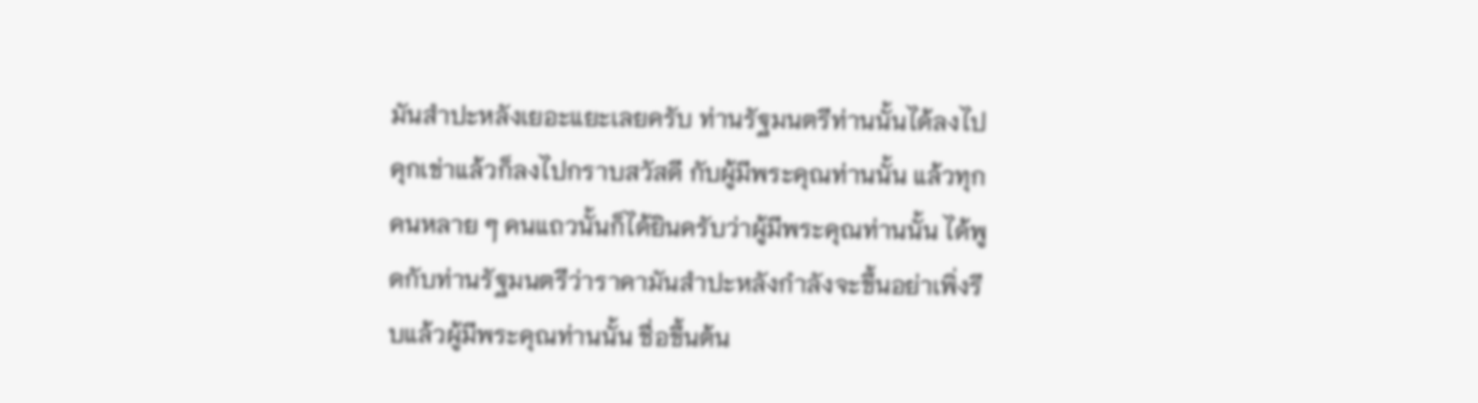มันสำปะหลังเยอะแยะเลยครับ ท่านรัฐมนตรีท่านนั้นได้ลงไปคุกเข่าแล้วก็ลงไปกราบสวัสดี กับผู้มีพระคุณท่านนั้น แล้วทุกคนหลาย ๆ คนแถวนั้นก็ได้ยินครับว่าผู้มีพระคุณท่านนั้น ได้พูดกับท่านรัฐมนตรีว่าราคามันสำปะหลังกำลังจะขึ้นอย่าเพิ่งรีบแล้วผู้มีพระคุณท่านนั้น ชื่อขึ้นต้น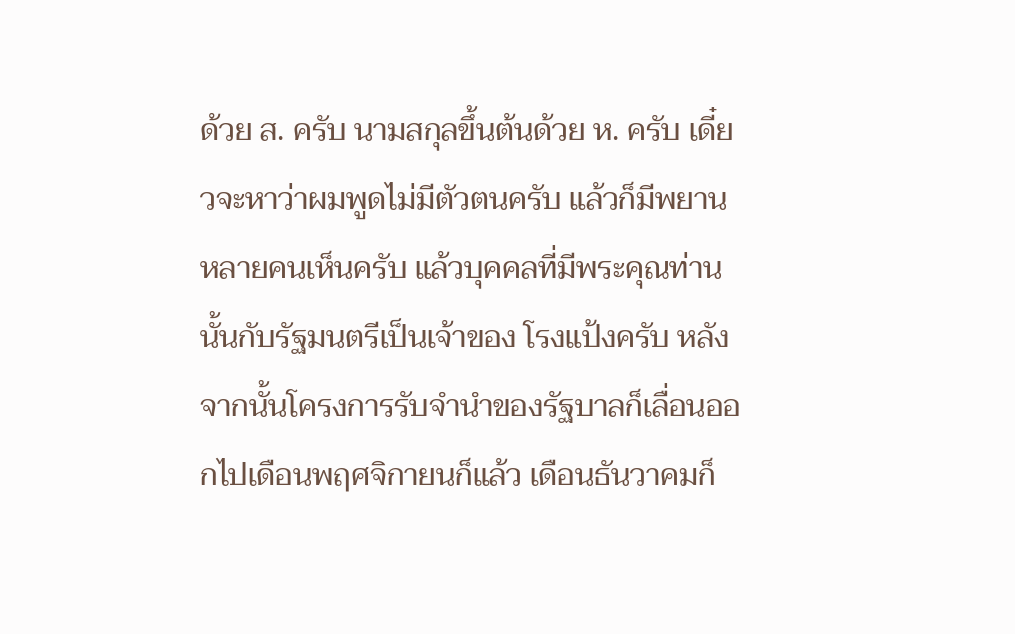ด้วย ส. ครับ นามสกุลขึ้นต้นด้วย ห. ครับ เดี๋ยวจะหาว่าผมพูดไม่มีตัวตนครับ แล้วก็มีพยานหลายคนเห็นครับ แล้วบุคคลที่มีพระคุณท่านนั้นกับรัฐมนตรีเป็นเจ้าของ โรงแป้งครับ หลังจากนั้นโครงการรับจำนำของรัฐบาลก็เลื่อนออกไปเดือนพฤศจิกายนก็แล้ว เดือนธันวาคมก็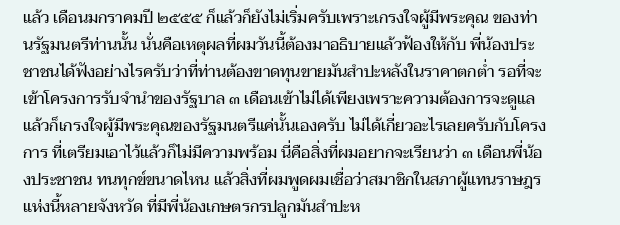แล้ว เดือนมกราคมปี ๒๕๕๕ ก็แล้วก็ยังไม่เริ่มครับเพราะเกรงใจผู้มีพระคุณ ของท่านรัฐมนตรีท่านนั้น นั่นคือเหตุผลที่ผมวันนี้ต้องมาอธิบายแล้วฟ้องให้กับ พี่น้องประชาชนได้ฟังอย่างไรครับว่าที่ท่านต้องขาดทุนขายมันสำปะหลังในราคาตกต่ำ รอที่จะเข้าโครงการรับจำนำของรัฐบาล ๓ เดือนเข้าไม่ได้เพียงเพราะความต้องการจะดูแล แล้วก็เกรงใจผู้มีพระคุณของรัฐมนตรีแค่นั้นเองครับ ไม่ได้เกี่ยวอะไรเลยครับกับโครงการ ที่เตรียมเอาไว้แล้วก็ไม่มีความพร้อม นี่คือสิ่งที่ผมอยากจะเรียนว่า ๓ เดือนพี่น้องประชาชน ทนทุกข์ขนาดไหน แล้วสิ่งที่ผมพูดผมเชื่อว่าสมาชิกในสภาผู้แทนราษฎรแห่งนี้หลายจังหวัด ที่มีพี่น้องเกษตรกรปลูกมันสำปะห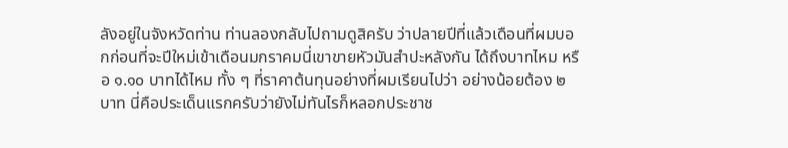ลังอยู่ในจังหวัดท่าน ท่านลองกลับไปถามดูสิครับ ว่าปลายปีที่แล้วเดือนที่ผมบอกก่อนที่จะปีใหม่เข้าเดือนมกราคมนี่เขาขายหัวมันสำปะหลังกัน ได้ถึงบาทไหม หรือ ๑.๑๐ บาทได้ไหม ทั้ง ๆ ที่ราคาต้นทุนอย่างที่ผมเรียนไปว่า อย่างน้อยต้อง ๒ บาท นี่คือประเด็นแรกครับว่ายังไม่ทันไรก็หลอกประชาช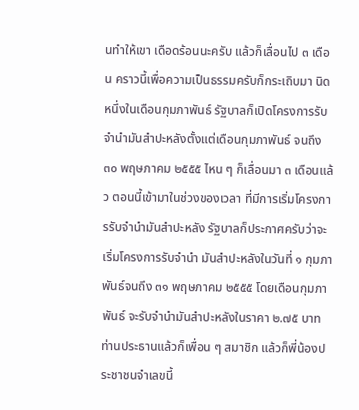นทำให้เขา เดือดร้อนนะครับ แล้วก็เลื่อนไป ๓ เดือน คราวนี้เพื่อความเป็นธรรมครับก็กระเถิบมา นิดหนึ่งในเดือนกุมภาพันธ์ รัฐบาลก็เปิดโครงการรับจำนำมันสำปะหลังตั้งแต่เดือนกุมภาพันธ์ จนถึง ๓๐ พฤษภาคม ๒๕๕๕ ไหน ๆ ก็เลื่อนมา ๓ เดือนแล้ว ตอนนี้เข้ามาในช่วงของเวลา ที่มีการเริ่มโครงการรับจำนำมันสำปะหลัง รัฐบาลก็ประกาศครับว่าจะเริ่มโครงการรับจำนำ มันสำปะหลังในวันที่ ๑ กุมภาพันธ์จนถึง ๓๑ พฤษภาคม ๒๕๕๕ โดยเดือนกุมภาพันธ์ จะรับจำนำมันสำปะหลังในราคา ๒.๗๕ บาท ท่านประธานแล้วก็เพื่อน ๆ สมาชิก แล้วก็พี่น้องประชาชนจำเลขนี้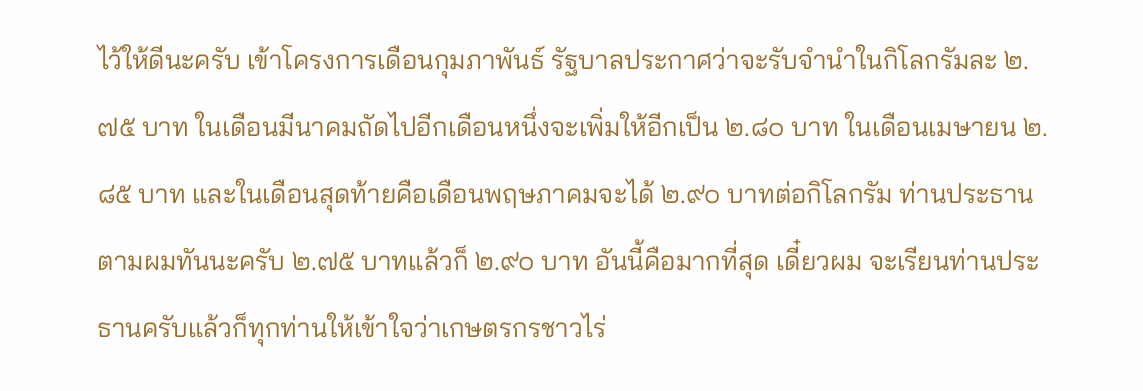ไว้ให้ดีนะครับ เข้าโครงการเดือนกุมภาพันธ์ รัฐบาลประกาศว่าจะรับจำนำในกิโลกรัมละ ๒.๗๕ บาท ในเดือนมีนาคมถัดไปอีกเดือนหนึ่งจะเพิ่มให้อีกเป็น ๒.๘๐ บาท ในเดือนเมษายน ๒.๘๕ บาท และในเดือนสุดท้ายคือเดือนพฤษภาคมจะได้ ๒.๙๐ บาทต่อกิโลกรัม ท่านประธานตามผมทันนะครับ ๒.๗๕ บาทแล้วก็ ๒.๙๐ บาท อันนี้คือมากที่สุด เดี๋ยวผม จะเรียนท่านประธานครับแล้วก็ทุกท่านให้เข้าใจว่าเกษตรกรชาวไร่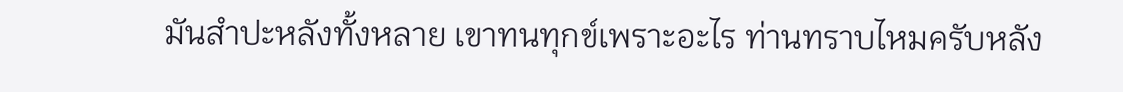มันสำปะหลังทั้งหลาย เขาทนทุกข์เพราะอะไร ท่านทราบไหมครับหลัง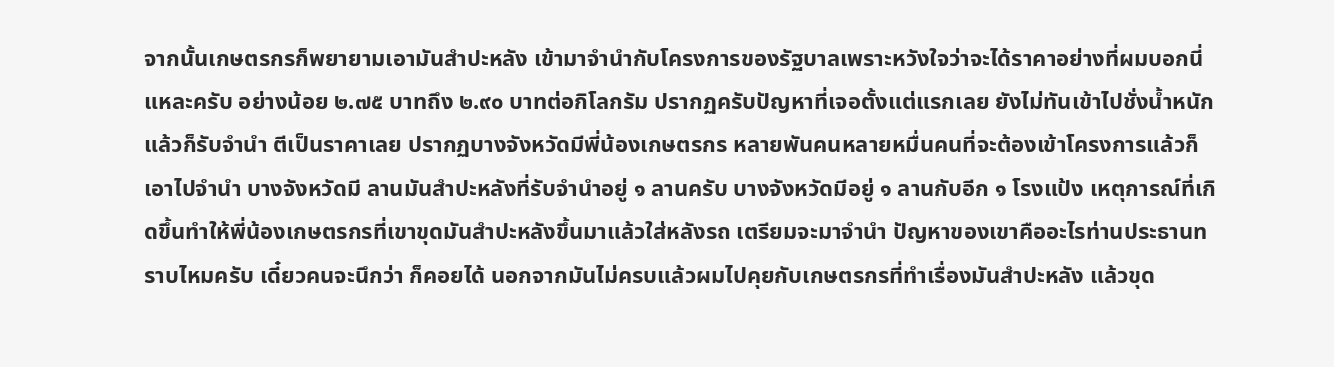จากนั้นเกษตรกรก็พยายามเอามันสำปะหลัง เข้ามาจำนำกับโครงการของรัฐบาลเพราะหวังใจว่าจะได้ราคาอย่างที่ผมบอกนี่แหละครับ อย่างน้อย ๒.๗๕ บาทถึง ๒.๙๐ บาทต่อกิโลกรัม ปรากฏครับปัญหาที่เจอตั้งแต่แรกเลย ยังไม่ทันเข้าไปชั่งน้ำหนักแล้วก็รับจำนำ ตีเป็นราคาเลย ปรากฏบางจังหวัดมีพี่น้องเกษตรกร หลายพันคนหลายหมื่นคนที่จะต้องเข้าโครงการแล้วก็เอาไปจำนำ บางจังหวัดมี ลานมันสำปะหลังที่รับจำนำอยู่ ๑ ลานครับ บางจังหวัดมีอยู่ ๑ ลานกับอีก ๑ โรงแป้ง เหตุการณ์ที่เกิดขึ้นทำให้พี่น้องเกษตรกรที่เขาขุดมันสำปะหลังขึ้นมาแล้วใส่หลังรถ เตรียมจะมาจำนำ ปัญหาของเขาคืออะไรท่านประธานทราบไหมครับ เดี๋ยวคนจะนึกว่า ก็คอยได้ นอกจากมันไม่ครบแล้วผมไปคุยกับเกษตรกรที่ทำเรื่องมันสำปะหลัง แล้วขุด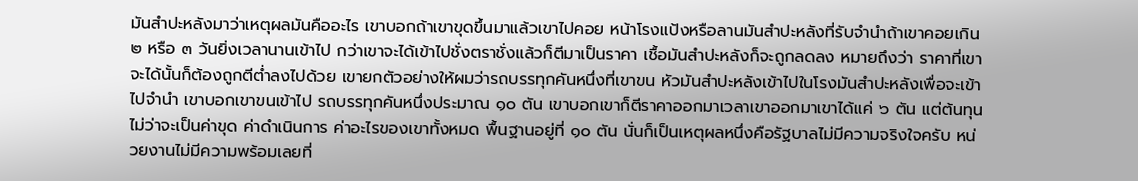มันสำปะหลังมาว่าเหตุผลมันคืออะไร เขาบอกถ้าเขาขุดขึ้นมาแล้วเขาไปคอย หน้าโรงแป้งหรือลานมันสำปะหลังที่รับจำนำถ้าเขาคอยเกิน ๒ หรือ ๓ วันยิ่งเวลานานเข้าไป กว่าเขาจะได้เข้าไปชั่งตราชั่งแล้วก็ตีมาเป็นราคา เชื้อมันสำปะหลังก็จะถูกลดลง หมายถึงว่า ราคาที่เขาจะได้นั้นก็ต้องถูกตีต่ำลงไปด้วย เขายกตัวอย่างให้ผมว่ารถบรรทุกคันหนึ่งที่เขาขน หัวมันสำปะหลังเข้าไปในโรงมันสำปะหลังเพื่อจะเข้าไปจำนำ เขาบอกเขาขนเข้าไป รถบรรทุกคันหนึ่งประมาณ ๑๐ ตัน เขาบอกเขาก็ตีราคาออกมาเวลาเขาออกมาเขาได้แค่ ๖ ตัน แต่ต้นทุนไม่ว่าจะเป็นค่าขุด ค่าดำเนินการ ค่าอะไรของเขาทั้งหมด พื้นฐานอยู่ที่ ๑๐ ตัน นั่นก็เป็นเหตุผลหนึ่งคือรัฐบาลไม่มีความจริงใจครับ หน่วยงานไม่มีความพร้อมเลยที่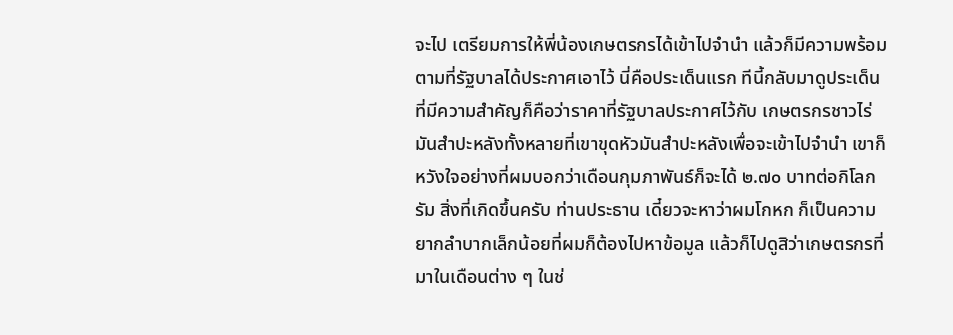จะไป เตรียมการให้พี่น้องเกษตรกรได้เข้าไปจำนำ แล้วก็มีความพร้อมตามที่รัฐบาลได้ประกาศเอาไว้ นี่คือประเด็นแรก ทีนี้กลับมาดูประเด็นที่มีความสำคัญก็คือว่าราคาที่รัฐบาลประกาศไว้กับ เกษตรกรชาวไร่มันสำปะหลังทั้งหลายที่เขาขุดหัวมันสำปะหลังเพื่อจะเข้าไปจำนำ เขาก็หวังใจอย่างที่ผมบอกว่าเดือนกุมภาพันธ์ก็จะได้ ๒.๗๐ บาทต่อกิโลกรัม สิ่งที่เกิดขึ้นครับ ท่านประธาน เดี๋ยวจะหาว่าผมโกหก ก็เป็นความยากลำบากเล็กน้อยที่ผมก็ต้องไปหาข้อมูล แล้วก็ไปดูสิว่าเกษตรกรที่มาในเดือนต่าง ๆ ในช่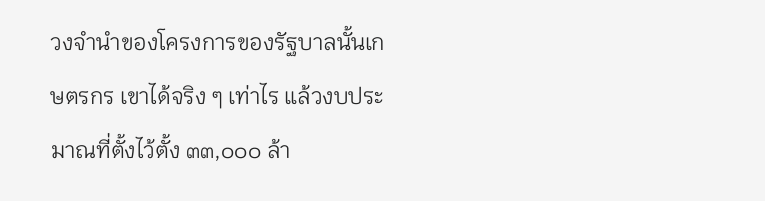วงจำนำของโครงการของรัฐบาลนั้นเกษตรกร เขาได้จริง ๆ เท่าไร แล้วงบประมาณที่ตั้งไว้ตั้ง ๓๓,๐๐๐ ล้า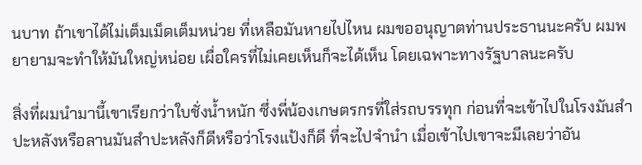นบาท ถ้าเขาได้ไม่เต็มเม็ดเต็มหน่วย ที่เหลือมันหายไปไหน ผมขออนุญาตท่านประธานนะครับ ผมพยายามจะทำให้มันใหญ่หน่อย เผื่อใครที่ไม่เคยเห็นก็จะได้เห็น โดยเฉพาะทางรัฐบาลนะครับ

สิ่งที่ผมนำมานี้เขาเรียกว่าใบชั่งน้ำหนัก ซึ่งพี่น้องเกษตรกรที่ใส่รถบรรทุก ก่อนที่จะเข้าไปในโรงมันสำปะหลังหรือลานมันสำปะหลังก็ดีหรือว่าโรงแป้งก็ดี ที่จะไปจำนำ เมื่อเข้าไปเขาจะมีเลยว่าอัน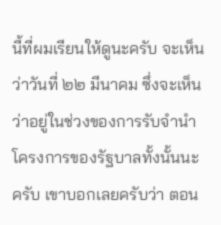นี้ที่ผมเรียนให้ดูนะครับ จะเห็นว่าวันที่ ๒๒ มีนาคม ซึ่งจะเห็นว่าอยู่ในช่วงของการรับจำนำโครงการของรัฐบาลทั้งนั้นนะครับ เขาบอกเลยครับว่า ตอน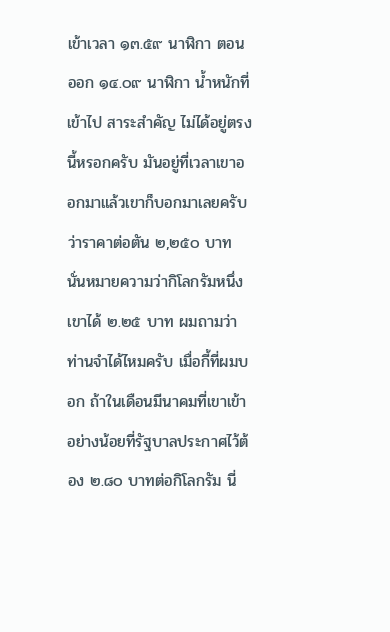เข้าเวลา ๑๓.๕๙ นาฬิกา ตอนออก ๑๔.๐๙ นาฬิกา น้ำหนักที่เข้าไป สาระสำคัญ ไม่ได้อยู่ตรงนี้หรอกครับ มันอยู่ที่เวลาเขาออกมาแล้วเขาก็บอกมาเลยครับว่าราคาต่อตัน ๒,๒๕๐ บาท นั่นหมายความว่ากิโลกรัมหนึ่งเขาได้ ๒.๒๕ บาท ผมถามว่าท่านจำได้ไหมครับ เมื่อกี้ที่ผมบอก ถ้าในเดือนมีนาคมที่เขาเข้าอย่างน้อยที่รัฐบาลประกาศไว้ต้อง ๒.๘๐ บาทต่อกิโลกรัม นี่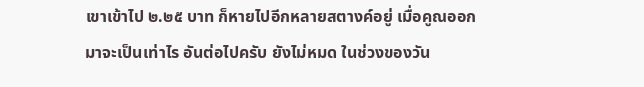เขาเข้าไป ๒.๒๕ บาท ก็หายไปอีกหลายสตางค์อยู่ เมื่อคูณออกมาจะเป็นเท่าไร อันต่อไปครับ ยังไม่หมด ในช่วงของวัน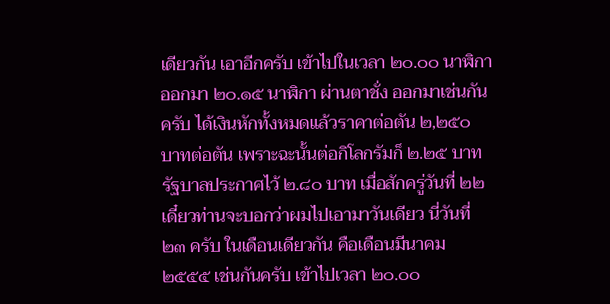เดียวกัน เอาอีกครับ เข้าไปในเวลา ๒๐.๐๐ นาฬิกา ออกมา ๒๐.๑๕ นาฬิกา ผ่านตาชั่ง ออกมาเช่นกันครับ ได้เงินหักทั้งหมดแล้วราคาต่อตัน ๒,๒๕๐ บาทต่อตัน เพราะฉะนั้นต่อกิโลกรัมก็ ๒.๒๕ บาท รัฐบาลประกาศไว้ ๒.๘๐ บาท เมื่อสักครู่วันที่ ๒๒ เดี๋ยวท่านจะบอกว่าผมไปเอามาวันเดียว นี่วันที่ ๒๓ ครับ ในเดือนเดียวกัน คือเดือนมีนาคม ๒๕๕๕ เช่นกันครับ เข้าไปเวลา ๒๐.๐๐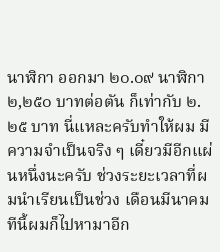นาฬิกา ออกมา ๒๐.๐๙ นาฬิกา ๒,๒๕๐ บาทต่อตัน ก็เท่ากับ ๒.๒๕ บาท นี่แหละครับทำให้ผม มีความจำเป็นจริง ๆ เดี๋ยวมีอีกแผ่นหนึ่งนะครับ ช่วงระยะเวลาที่ผมนำเรียนเป็นช่วง เดือนมีนาคม ทีนี้ผมก็ไปหามาอีก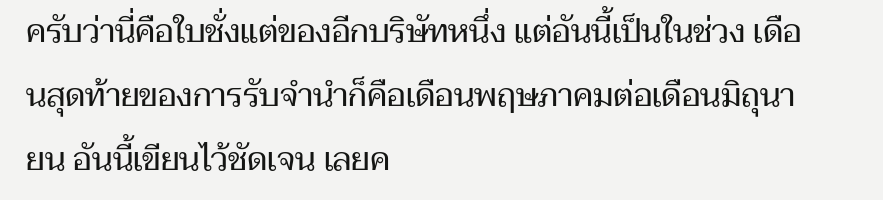ครับว่านี่คือใบชั่งแต่ของอีกบริษัทหนึ่ง แต่อันนี้เป็นในช่วง เดือนสุดท้ายของการรับจำนำก็คือเดือนพฤษภาคมต่อเดือนมิถุนายน อันนี้เขียนไว้ชัดเจน เลยค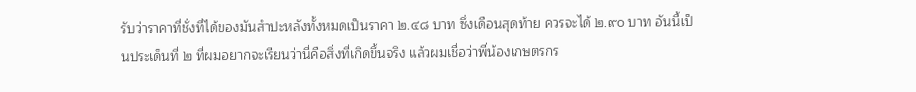รับว่าราคาที่ชั่งที่ได้ของมันสำปะหลังทั้งหมดเป็นราคา ๒.๔๘ บาท ซึ่งเดือนสุดท้าย ควรจะได้ ๒.๙๐ บาท อันนี้เป็นประเด็นที่ ๒ ที่ผมอยากจะเรียนว่านี่คือสิ่งที่เกิดขึ้นจริง แล้วผมเชื่อว่าพี่น้องเกษตรกร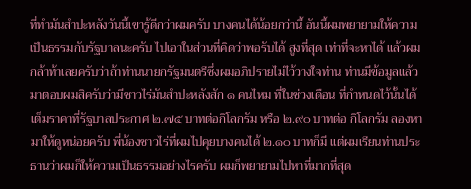ที่ทำมันสำปะหลังวันนี้เขารู้ดีกว่าผมครับ บางคนได้น้อยกว่านี้ อันนี้ผมพยายามให้ความเป็นธรรมกับรัฐบาลนะครับ ไปเอาในส่วนที่คิดว่าพอรับได้ สูงที่สุด เท่าที่จะหาได้ แล้วผมกล้าท้าเลยครับว่าถ้าท่านนายกรัฐมนตรีซึ่งผมอภิปรายไม่ไว้วางใจท่าน ท่านมีข้อมูลแล้วมาตอบผมสิครับว่ามีชาวไร่มันสำปะหลังสัก ๑ คนไหม ที่ในช่วงเดือน ที่กำหนดไว้นั้นได้เต็มราคาที่รัฐบาลประกาศ ๒.๗๕ บาทต่อกิโลกรัม หรือ ๒.๙๐ บาทต่อ กิโลกรัม ลองหามาให้ดูหน่อยครับ พี่น้องชาวไร่ที่ผมไปคุยบางคนได้ ๒.๑๐ บาทก็มี แต่ผมเรียนท่านประธานว่าผมก็ให้ความเป็นธรรมอย่างไรครับ ผมก็พยายามไปหาที่มากที่สุด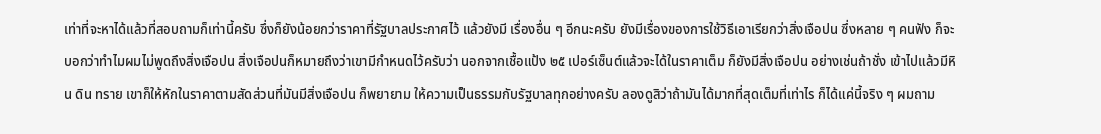เท่าที่จะหาได้แล้วที่สอบถามก็เท่านี้ครับ ซึ่งก็ยังน้อยกว่าราคาที่รัฐบาลประกาศไว้ แล้วยังมี เรื่องอื่น ๆ อีกนะครับ ยังมีเรื่องของการใช้วิธีเอาเรียกว่าสิ่งเจือปน ซึ่งหลาย ๆ คนฟัง ก็จะบอกว่าทำไมผมไม่พูดถึงสิ่งเจือปน สิ่งเจือปนก็หมายถึงว่าเขามีกำหนดไว้ครับว่า นอกจากเชื้อแป้ง ๒๕ เปอร์เซ็นต์แล้วจะได้ในราคาเต็ม ก็ยังมีสิ่งเจือปน อย่างเช่นถ้าชั่ง เข้าไปแล้วมีหิน ดิน ทราย เขาก็ให้หักในราคาตามสัดส่วนที่มันมีสิ่งเจือปน ก็พยายาม ให้ความเป็นธรรมกับรัฐบาลทุกอย่างครับ ลองดูสิว่าถ้ามันได้มากที่สุดเต็มที่เท่าไร ก็ได้แค่นี้จริง ๆ ผมถาม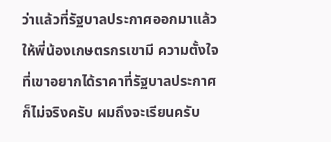ว่าแล้วที่รัฐบาลประกาศออกมาแล้วให้พี่น้องเกษตรกรเขามี ความตั้งใจที่เขาอยากได้ราคาที่รัฐบาลประกาศก็ไม่จริงครับ ผมถึงจะเรียนครับ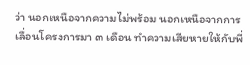ว่า นอกเหนือจากความไม่พร้อม นอกเหนือจากการเลื่อนโครงการมา ๓ เดือน ทำความเสียหายให้กับพี่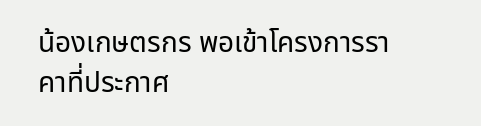น้องเกษตรกร พอเข้าโครงการราคาที่ประกาศ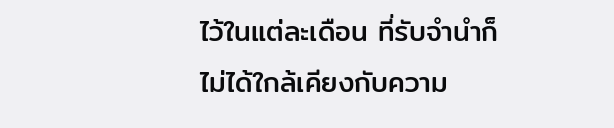ไว้ในแต่ละเดือน ที่รับจำนำก็ไม่ได้ใกล้เคียงกับความ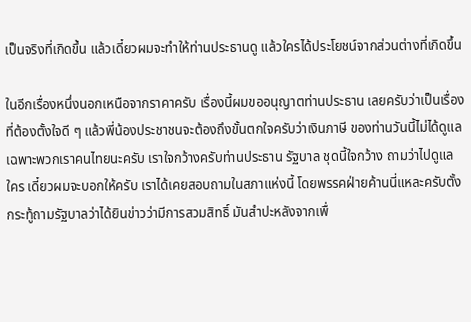เป็นจริงที่เกิดขึ้น แล้วเดี๋ยวผมจะทำให้ท่านประธานดู แล้วใครได้ประโยชน์จากส่วนต่างที่เกิดขึ้น

ในอีกเรื่องหนึ่งนอกเหนือจากราคาครับ เรื่องนี้ผมขออนุญาตท่านประธาน เลยครับว่าเป็นเรื่องที่ต้องตั้งใจดี ๆ แล้วพี่น้องประชาชนจะต้องถึงขั้นตกใจครับว่าเงินภาษี ของท่านวันนี้ไม่ได้ดูแลเฉพาะพวกเราคนไทยนะครับ เราใจกว้างครับท่านประธาน รัฐบาล ชุดนี้ใจกว้าง ถามว่าไปดูแลใคร เดี๋ยวผมจะบอกให้ครับ เราได้เคยสอบถามในสภาแห่งนี้ โดยพรรคฝ่ายค้านนี่แหละครับตั้งกระทู้ถามรัฐบาลว่าได้ยินข่าวว่ามีการสวมสิทธิ์ มันสำปะหลังจากเพื่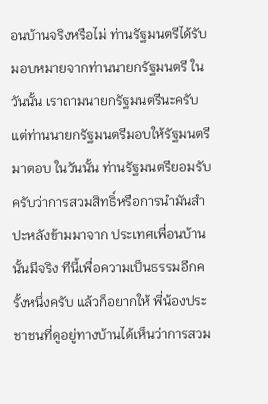อนบ้านจริงหรือไม่ ท่านรัฐมนตรีได้รับมอบหมายจากท่านนายกรัฐมนตรี ในวันนั้น เราถามนายกรัฐมนตรีนะครับ แต่ท่านนายกรัฐมนตรีมอบให้รัฐมนตรีมาตอบ ในวันนั้น ท่านรัฐมนตรียอมรับครับว่าการสวมสิทธิ์หรือการนำมันสำปะหลังข้ามมาจาก ประเทศเพื่อนบ้านนั้นมีจริง ทีนี้เพื่อความเป็นธรรมอีกครั้งหนึ่งครับ แล้วก็อยากให้ พี่น้องประชาชนที่ดูอยู่ทางบ้านได้เห็นว่าการสวม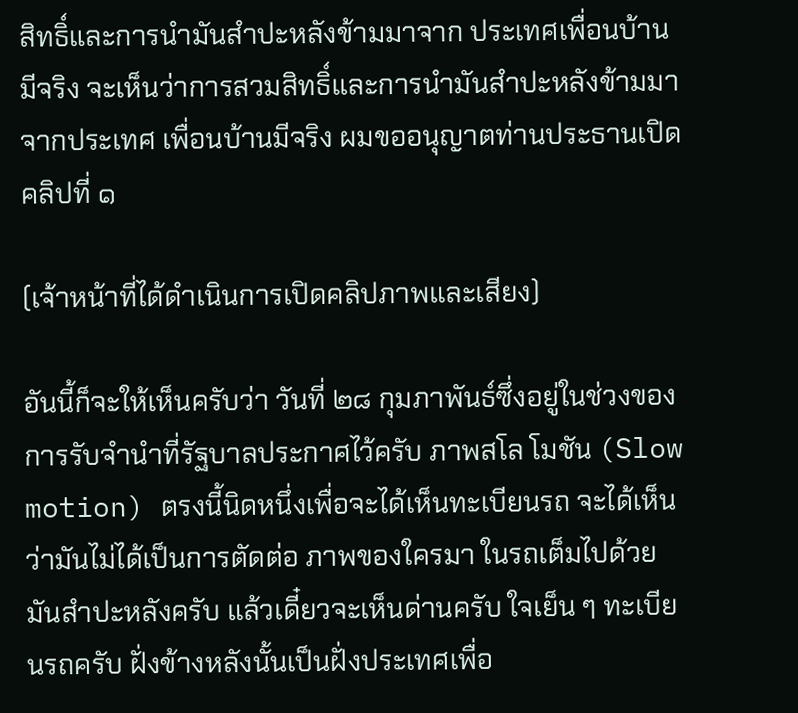สิทธิ์และการนำมันสำปะหลังข้ามมาจาก ประเทศเพื่อนบ้านมีจริง จะเห็นว่าการสวมสิทธิ์และการนำมันสำปะหลังข้ามมาจากประเทศ เพื่อนบ้านมีจริง ผมขออนุญาตท่านประธานเปิดคลิปที่ ๑

(เจ้าหน้าที่ได้ดำเนินการเปิดคลิปภาพและเสียง)

อันนี้ก็จะให้เห็นครับว่า วันที่ ๒๘ กุมภาพันธ์ซึ่งอยู่ในช่วงของการรับจำนำที่รัฐบาลประกาศไว้ครับ ภาพสโล โมชัน (Slow motion) ตรงนี้นิดหนึ่งเพื่อจะได้เห็นทะเบียนรถ จะได้เห็นว่ามันไม่ได้เป็นการตัดต่อ ภาพของใครมา ในรถเต็มไปด้วยมันสำปะหลังครับ แล้วเดี๋ยวจะเห็นด่านครับ ใจเย็น ๆ ทะเบียนรถครับ ฝั่งข้างหลังนั้นเป็นฝั่งประเทศเพื่อ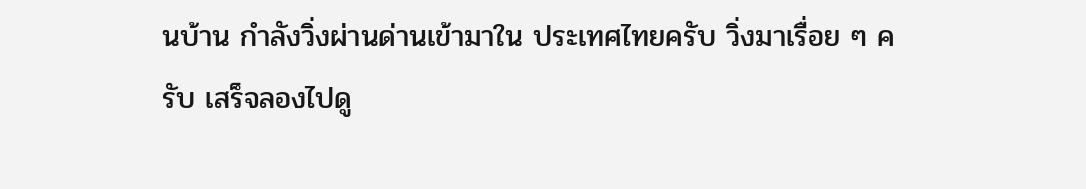นบ้าน กำลังวิ่งผ่านด่านเข้ามาใน ประเทศไทยครับ วิ่งมาเรื่อย ๆ ครับ เสร็จลองไปดู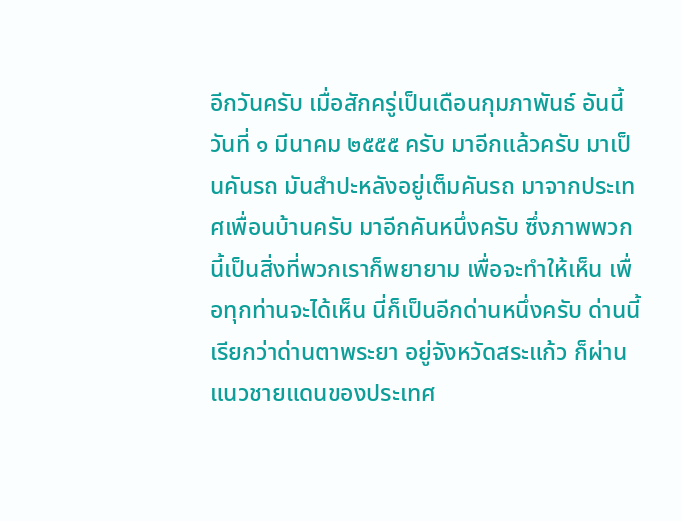อีกวันครับ เมื่อสักครู่เป็นเดือนกุมภาพันธ์ อันนี้วันที่ ๑ มีนาคม ๒๕๕๕ ครับ มาอีกแล้วครับ มาเป็นคันรถ มันสำปะหลังอยู่เต็มคันรถ มาจากประเทศเพื่อนบ้านครับ มาอีกคันหนึ่งครับ ซึ่งภาพพวกนี้เป็นสิ่งที่พวกเราก็พยายาม เพื่อจะทำให้เห็น เพื่อทุกท่านจะได้เห็น นี่ก็เป็นอีกด่านหนึ่งครับ ด่านนี้เรียกว่าด่านตาพระยา อยู่จังหวัดสระแก้ว ก็ผ่านแนวชายแดนของประเทศ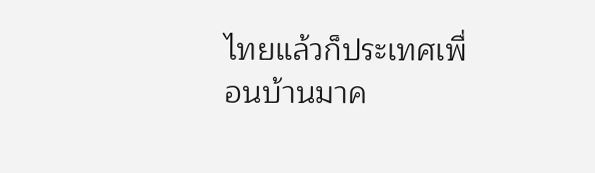ไทยแล้วก็ประเทศเพื่อนบ้านมาค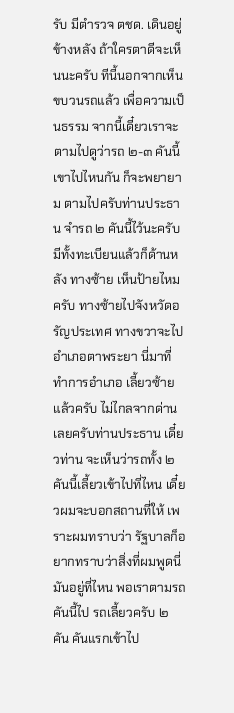รับ มีตำรวจ ตชด. เดินอยู่ข้างหลัง ถ้าใครตาดีจะเห็นนะครับ ทีนี้นอกจากเห็นขบวนรถแล้ว เพื่อความเป็นธรรม จากนี้เดี๋ยวเราจะตามไปดูว่ารถ ๒-๓ คันนี้เขาไปไหนกัน ก็จะพยายาม ตามไปครับท่านประธาน จำรถ ๒ คันนี้ไว้นะครับ มีทั้งทะเบียนแล้วก็ด้านหลัง ทางซ้าย เห็นป้ายไหมครับ ทางซ้ายไปจังหวัดอรัญประเทศ ทางขวาจะไปอำเภอตาพระยา นี่มาที่ทำการอำเภอ เลี้ยวซ้ายแล้วครับ ไม่ไกลจากด่านเลยครับท่านประธาน เดี๋ยวท่าน จะเห็นว่ารถทั้ง ๒ คันนี้เลี้ยวเข้าไปที่ไหน เดี๋ยวผมจะบอกสถานที่ให้ เพราะผมทราบว่า รัฐบาลก็อยากทราบว่าสิ่งที่ผมพูดนี่มันอยู่ที่ไหน พอเราตามรถคันนี้ไป รถเลี้ยวครับ ๒ คัน คันแรกเข้าไป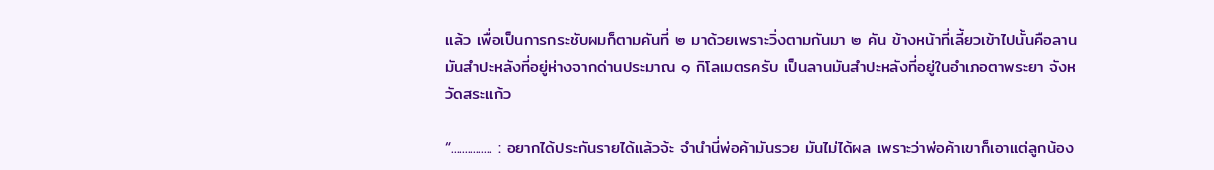แล้ว เพื่อเป็นการกระชับผมก็ตามคันที่ ๒ มาด้วยเพราะวิ่งตามกันมา ๒ คัน ข้างหน้าที่เลี้ยวเข้าไปนั้นคือลานมันสำปะหลังที่อยู่ห่างจากด่านประมาณ ๑ กิโลเมตรครับ เป็นลานมันสำปะหลังที่อยู่ในอำเภอตาพระยา จังหวัดสระแก้ว

“............... : อยากได้ประกันรายได้แล้วจ้ะ จำนำนี่พ่อค้ามันรวย มันไม่ได้ผล เพราะว่าพ่อค้าเขาก็เอาแต่ลูกน้อง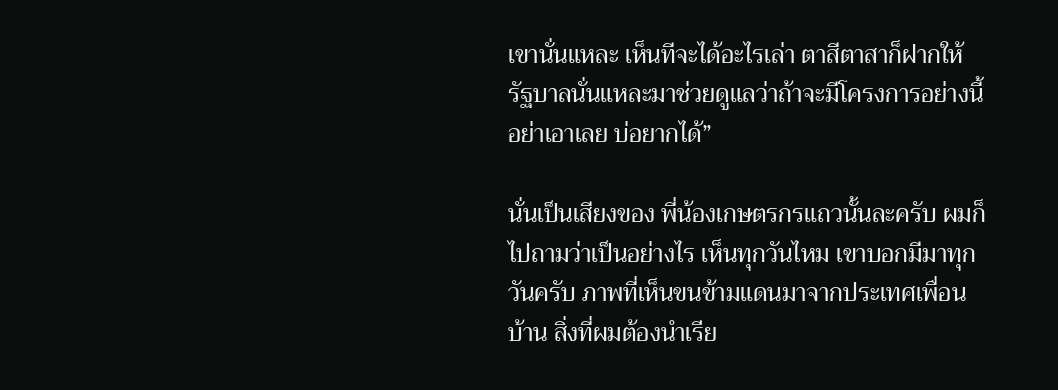เขานั่นแหละ เห็นทีจะได้อะไรเล่า ตาสีตาสาก็ฝากให้ รัฐบาลนั่นแหละมาช่วยดูแลว่าถ้าจะมีโครงการอย่างนี้อย่าเอาเลย บ่อยากได้”

นั่นเป็นเสียงของ พี่น้องเกษตรกรแถวนั้นละครับ ผมก็ไปถามว่าเป็นอย่างไร เห็นทุกวันไหม เขาบอกมีมาทุกวันครับ ภาพที่เห็นขนข้ามแดนมาจากประเทศเพื่อนบ้าน สิ่งที่ผมต้องนำเรีย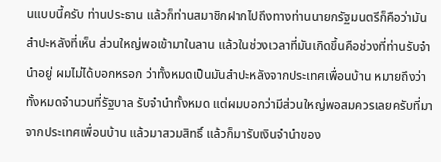นแบบนี้ครับ ท่านประธาน แล้วก็ท่านสมาชิกฝากไปถึงทางท่านนายกรัฐมนตรีก็คือว่ามันสำปะหลังที่เห็น ส่วนใหญ่พอเข้ามาในลาน แล้วในช่วงเวลาที่มันเกิดขึ้นคือช่วงที่ท่านรับจำนำอยู่ ผมไม่ได้บอกหรอก ว่าทั้งหมดเป็นมันสำปะหลังจากประเทศเพื่อนบ้าน หมายถึงว่าทั้งหมดจำนวนที่รัฐบาล รับจำนำทั้งหมด แต่ผมบอกว่ามีส่วนใหญ่พอสมควรเลยครับที่มาจากประเทศเพื่อนบ้าน แล้วมาสวมสิทธิ์ แล้วก็มารับเงินจำนำของ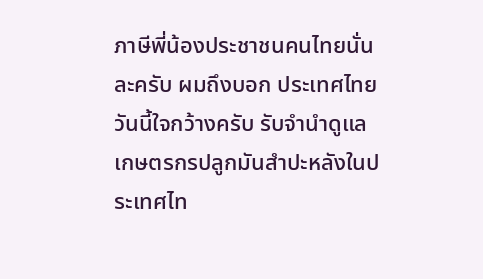ภาษีพี่น้องประชาชนคนไทยนั่นละครับ ผมถึงบอก ประเทศไทยวันนี้ใจกว้างครับ รับจำนำดูแลเกษตรกรปลูกมันสำปะหลังในประเทศไท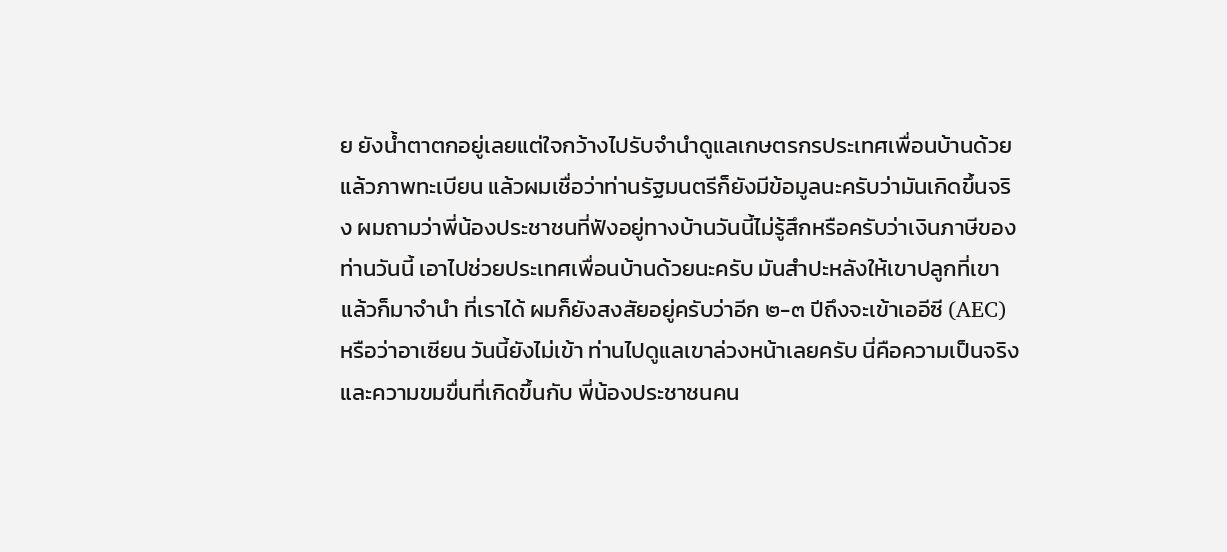ย ยังน้ำตาตกอยู่เลยแต่ใจกว้างไปรับจำนำดูแลเกษตรกรประเทศเพื่อนบ้านด้วย แล้วภาพทะเบียน แล้วผมเชื่อว่าท่านรัฐมนตรีก็ยังมีข้อมูลนะครับว่ามันเกิดขึ้นจริง ผมถามว่าพี่น้องประชาชนที่ฟังอยู่ทางบ้านวันนี้ไม่รู้สึกหรือครับว่าเงินภาษีของท่านวันนี้ เอาไปช่วยประเทศเพื่อนบ้านด้วยนะครับ มันสำปะหลังให้เขาปลูกที่เขาแล้วก็มาจำนำ ที่เราได้ ผมก็ยังสงสัยอยู่ครับว่าอีก ๒-๓ ปีถึงจะเข้าเออีซี (AEC) หรือว่าอาเซียน วันนี้ยังไม่เข้า ท่านไปดูแลเขาล่วงหน้าเลยครับ นี่คือความเป็นจริงและความขมขื่นที่เกิดขึ้นกับ พี่น้องประชาชนคน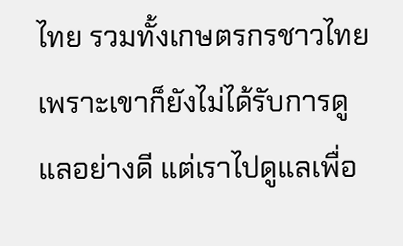ไทย รวมทั้งเกษตรกรชาวไทยเพราะเขาก็ยังไม่ได้รับการดูแลอย่างดี แต่เราไปดูแลเพื่อ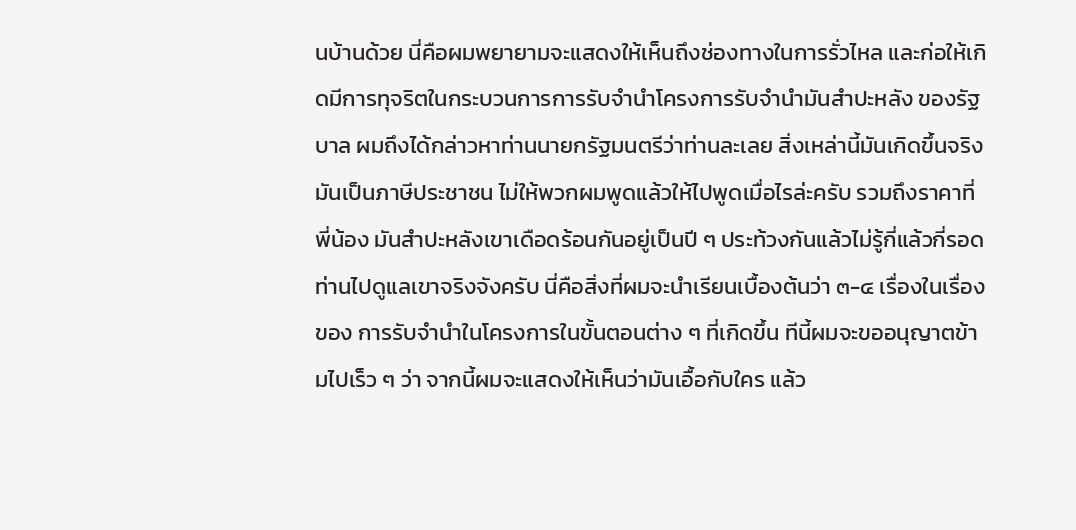นบ้านด้วย นี่คือผมพยายามจะแสดงให้เห็นถึงช่องทางในการรั่วไหล และก่อให้เกิดมีการทุจริตในกระบวนการการรับจำนำโครงการรับจำนำมันสำปะหลัง ของรัฐบาล ผมถึงได้กล่าวหาท่านนายกรัฐมนตรีว่าท่านละเลย สิ่งเหล่านี้มันเกิดขึ้นจริง มันเป็นภาษีประชาชน ไม่ให้พวกผมพูดแล้วให้ไปพูดเมื่อไรล่ะครับ รวมถึงราคาที่พี่น้อง มันสำปะหลังเขาเดือดร้อนกันอยู่เป็นปี ๆ ประท้วงกันแล้วไม่รู้กี่แล้วกี่รอด ท่านไปดูแลเขาจริงจังครับ นี่คือสิ่งที่ผมจะนำเรียนเบื้องต้นว่า ๓-๔ เรื่องในเรื่องของ การรับจำนำในโครงการในขั้นตอนต่าง ๆ ที่เกิดขึ้น ทีนี้ผมจะขออนุญาตข้ามไปเร็ว ๆ ว่า จากนี้ผมจะแสดงให้เห็นว่ามันเอื้อกับใคร แล้ว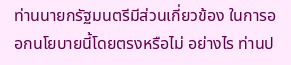ท่านนายกรัฐมนตรีมีส่วนเกี่ยวข้อง ในการออกนโยบายนี้โดยตรงหรือไม่ อย่างไร ท่านป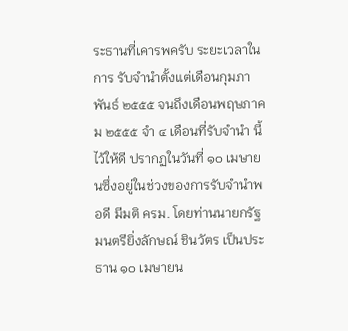ระธานที่เคารพครับ ระยะเวลาในการ รับจำนำตั้งแต่เดือนกุมภาพันธ์ ๒๕๕๕ จนถึงเดือนพฤษภาคม ๒๕๕๕ จำ ๔ เดือนที่รับจำนำ นี้ไว้ให้ดี ปรากฏในวันที่ ๑๐ เมษายนซึ่งอยู่ในช่วงของการรับจำนำพอดี มีมติ ครม. โดยท่านนายกรัฐมนตรียิ่งลักษณ์ ชินวัตร เป็นประธาน ๑๐ เมษายน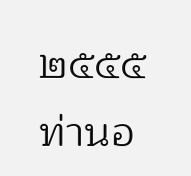๒๕๕๕ ท่านอ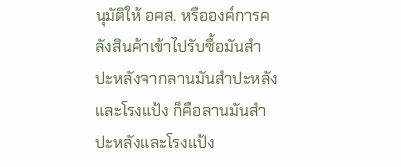นุมัติให้ อคส. หรือองค์การคลังสินค้าเข้าไปรับซื้อมันสำปะหลังจากลานมันสำปะหลังและโรงแป้ง ก็คือลานมันสำปะหลังและโรงแป้ง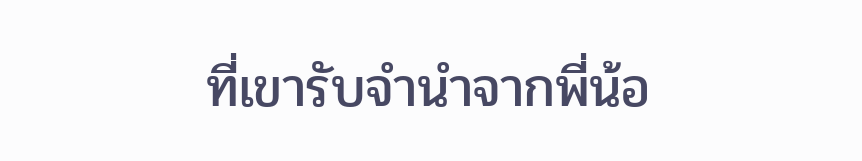ที่เขารับจำนำจากพี่น้อ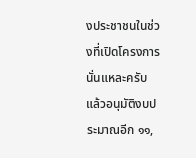งประชาชนในช่วงที่เปิดโครงการ นั่นแหละครับ แล้วอนุมัติงบประมาณอีก ๑๑,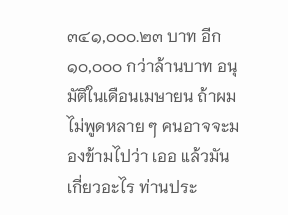๓๔๑,๐๐๐.๒๓ บาท อีก ๑๐,๐๐๐ กว่าล้านบาท อนุมัติในเดือนเมษายน ถ้าผมไม่พูดหลาย ๆ คนอาจจะมองข้ามไปว่า เออ แล้วมันเกี่ยวอะไร ท่านประ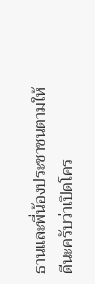ธานและพี่น้องประชาชนตามให้ดีนะครับว่าเปิดโคร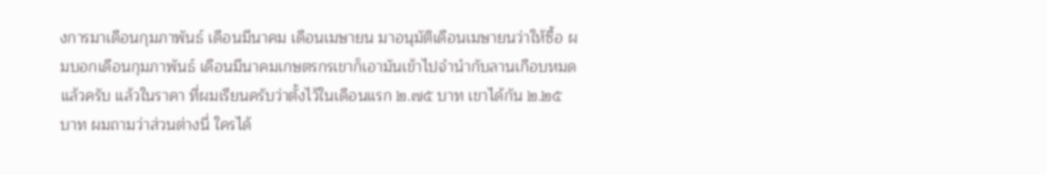งการมาเดือนกุมภาพันธ์ เดือนมีนาคม เดือนเมษายน มาอนุมัติเดือนเมษายนว่าให้ซื้อ ผมบอกเดือนกุมภาพันธ์ เดือนมีนาคมเกษตรกรเขาก็เอามันเข้าไปจำนำกับลานเกือบหมดแล้วครับ แล้วในราคา ที่ผมเรียนครับว่าตั้งไว้ในเดือนแรก ๒.๗๕ บาท เขาได้กัน ๒.๒๕ บาท ผมถามว่าส่วนต่างนี่ ใครได้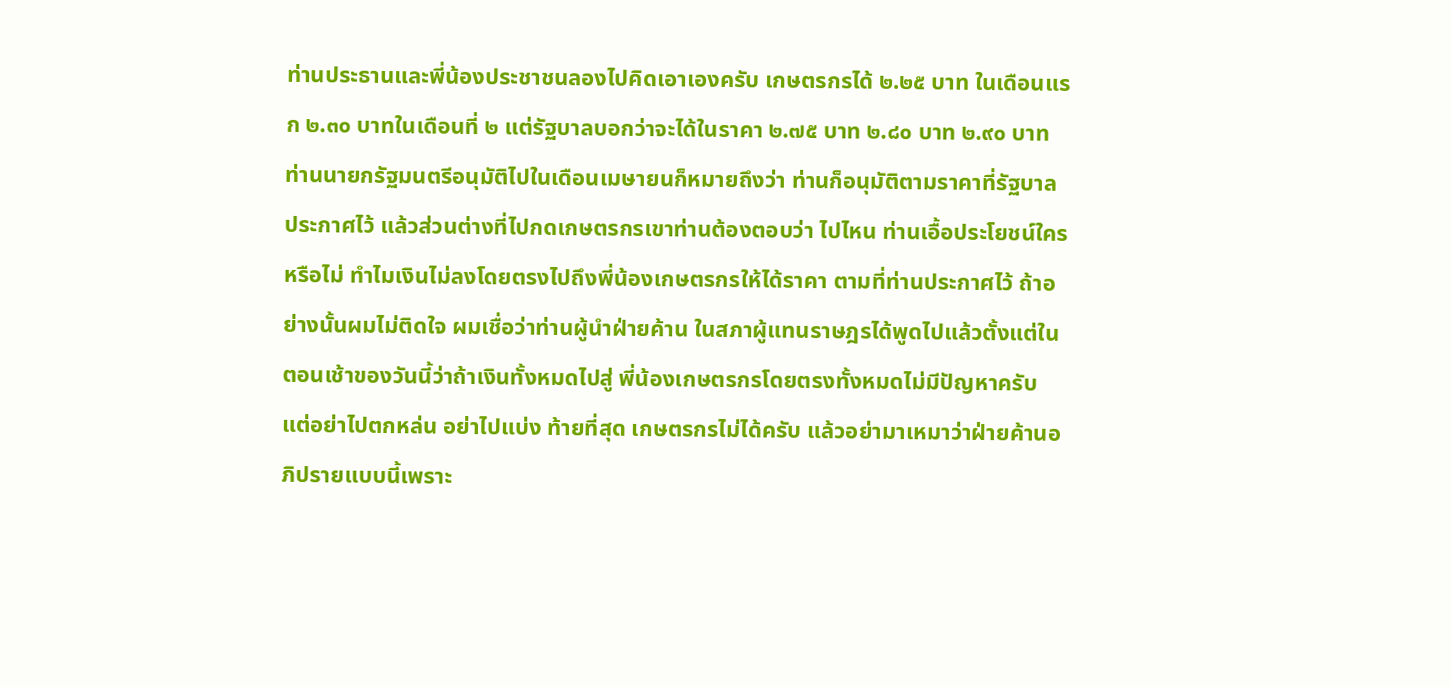ท่านประธานและพี่น้องประชาชนลองไปคิดเอาเองครับ เกษตรกรได้ ๒.๒๕ บาท ในเดือนแรก ๒.๓๐ บาทในเดือนที่ ๒ แต่รัฐบาลบอกว่าจะได้ในราคา ๒.๗๕ บาท ๒.๘๐ บาท ๒.๙๐ บาท ท่านนายกรัฐมนตรีอนุมัติไปในเดือนเมษายนก็หมายถึงว่า ท่านก็อนุมัติตามราคาที่รัฐบาลประกาศไว้ แล้วส่วนต่างที่ไปกดเกษตรกรเขาท่านต้องตอบว่า ไปไหน ท่านเอื้อประโยชน์ใครหรือไม่ ทำไมเงินไม่ลงโดยตรงไปถึงพี่น้องเกษตรกรให้ได้ราคา ตามที่ท่านประกาศไว้ ถ้าอย่างนั้นผมไม่ติดใจ ผมเชื่อว่าท่านผู้นำฝ่ายค้าน ในสภาผู้แทนราษฎรได้พูดไปแล้วตั้งแต่ในตอนเช้าของวันนี้ว่าถ้าเงินทั้งหมดไปสู่ พี่น้องเกษตรกรโดยตรงทั้งหมดไม่มีปัญหาครับ แต่อย่าไปตกหล่น อย่าไปแบ่ง ท้ายที่สุด เกษตรกรไม่ได้ครับ แล้วอย่ามาเหมาว่าฝ่ายค้านอภิปรายแบบนี้เพราะ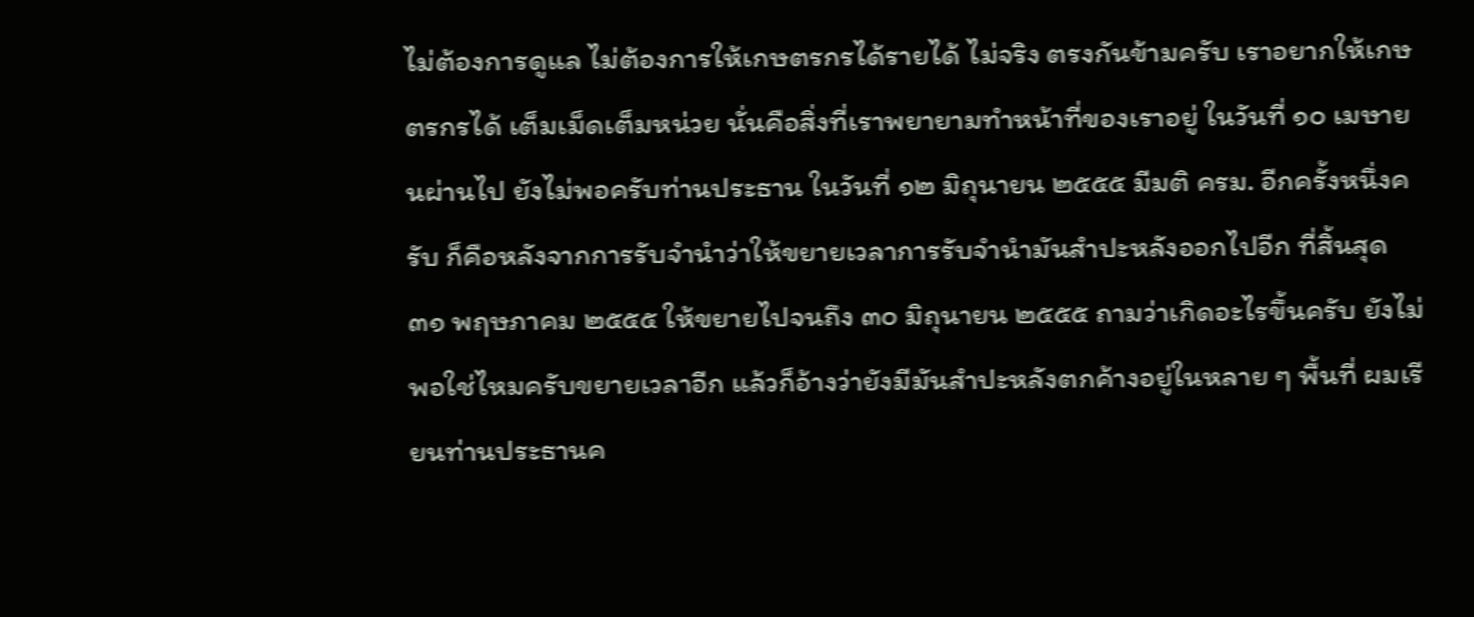ไม่ต้องการดูแล ไม่ต้องการให้เกษตรกรได้รายได้ ไม่จริง ตรงกันข้ามครับ เราอยากให้เกษตรกรได้ เต็มเม็ดเต็มหน่วย นั่นคือสิ่งที่เราพยายามทำหน้าที่ของเราอยู่ ในวันที่ ๑๐ เมษายนผ่านไป ยังไม่พอครับท่านประธาน ในวันที่ ๑๒ มิถุนายน ๒๕๕๕ มีมติ ครม. อีกครั้งหนึ่งครับ ก็คือหลังจากการรับจำนำว่าให้ขยายเวลาการรับจำนำมันสำปะหลังออกไปอีก ที่สิ้นสุด ๓๑ พฤษภาคม ๒๕๕๕ ให้ขยายไปจนถึง ๓๐ มิถุนายน ๒๕๕๕ ถามว่าเกิดอะไรขึ้นครับ ยังไม่พอใช่ไหมครับขยายเวลาอีก แล้วก็อ้างว่ายังมีมันสำปะหลังตกค้างอยู่ในหลาย ๆ พื้นที่ ผมเรียนท่านประธานค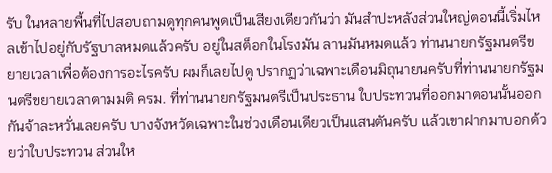รับ ในหลายพื้นที่ไปสอบถามดูทุกคนพูดเป็นเสียงเดียวกันว่า มันสำปะหลังส่วนใหญ่ตอนนี้เริ่มไหลเข้าไปอยู่กับรัฐบาลหมดแล้วครับ อยู่ในสต็อกในโรงมัน ลานมันหมดแล้ว ท่านนายกรัฐมนตรีขยายเวลาเพื่อต้องการอะไรครับ ผมก็เลยไปดู ปรากฏว่าเฉพาะเดือนมิถุนายนครับที่ท่านนายกรัฐมนตรีขยายเวลาตามมติ ครม. ที่ท่านนายกรัฐมนตรีเป็นประธาน ใบประทวนที่ออกมาตอนนั้นออกกันจ้าละหวั่นเลยครับ บางจังหวัดเฉพาะในช่วงเดือนเดียวเป็นแสนตันครับ แล้วเขาฝากมาบอกด้วยว่าใบประทวน ส่วนให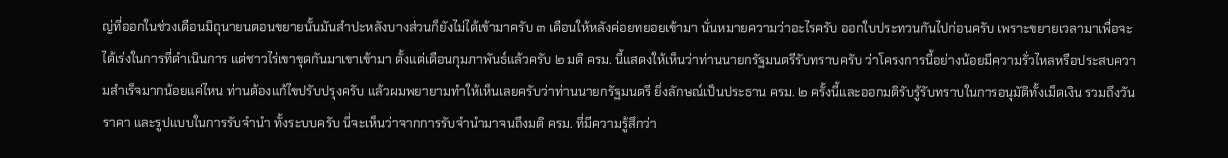ญ่ที่ออกในช่วงเดือนมิถุนายนตอนขยายนั้นมันสำปะหลังบางส่วนก็ยังไม่ได้เข้ามาครับ ๓ เดือนให้หลังค่อยทยอยเข้ามา นั่นหมายความว่าอะไรครับ ออกใบประทวนกันไปก่อนครับ เพราะขยายเวลามาเพื่อจะได้เร่งในการที่ดำเนินการ แต่ชาวไร่เขาขุดกันมาเขาเข้ามา ตั้งแต่เดือนกุมภาพันธ์แล้วครับ ๒ มติ ครม. นี้แสดงให้เห็นว่าท่านนายกรัฐมนตรีรับทราบครับ ว่าโครงการนี้อย่างน้อยมีความรั่วไหลหรือประสบความสำเร็จมากน้อยแค่ไหน ท่านต้องแก้ไขปรับปรุงครับ แล้วผมพยายามทำให้เห็นเลยครับว่าท่านนายกรัฐมนตรี ยิ่งลักษณ์เป็นประธาน ครม. ๒ ครั้งนี้และออกมติรับรู้รับทราบในการอนุมัติทั้งเม็ดเงิน รวมถึงวัน ราคา และรูปแบบในการรับจำนำ ทั้งระบบครับ นี่จะเห็นว่าจากการรับจำนำมาจนถึงมติ ครม. ที่มีความรู้สึกว่า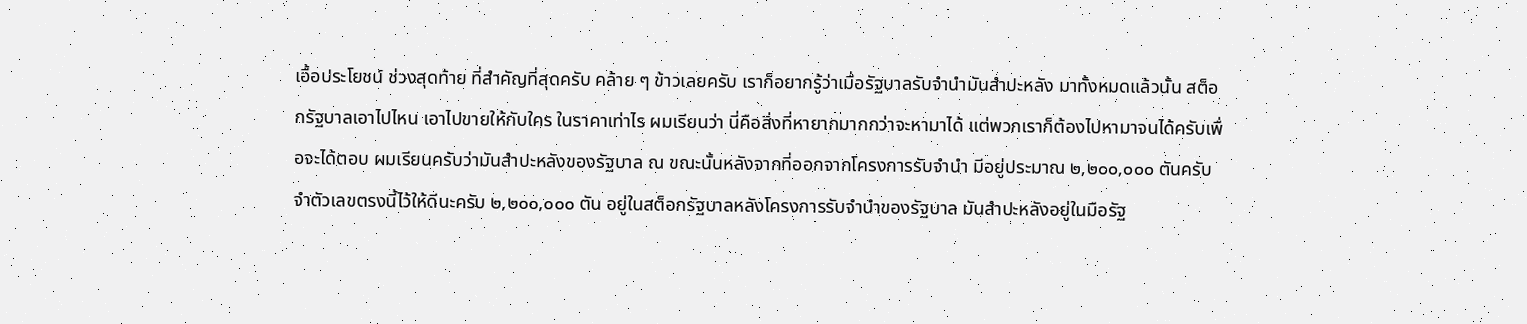เอื้อประโยชน์ ช่วงสุดท้าย ที่สำคัญที่สุดครับ คล้าย ๆ ข้าวเลยครับ เราก็อยากรู้ว่าเมื่อรัฐบาลรับจำนำมันสำปะหลัง มาทั้งหมดแล้วนั้น สต็อกรัฐบาลเอาไปไหน เอาไปขายให้กับใคร ในราคาเท่าไร ผมเรียนว่า นี่คือสิ่งที่หายากมากกว่าจะหามาได้ แต่พวกเราก็ต้องไปหามาจนได้ครับเพื่อจะได้ตอบ ผมเรียนครับว่ามันสำปะหลังของรัฐบาล ณ ขณะนั้นหลังจากที่ออกจากโครงการรับจำนำ มีอยู่ประมาณ ๒,๒๐๐,๐๐๐ ตันครับ จำตัวเลขตรงนี้ไว้ให้ดีนะครับ ๒,๒๐๐,๐๐๐ ตัน อยู่ในสต็อกรัฐบาลหลังโครงการรับจำนำของรัฐบาล มันสำปะหลังอยู่ในมือรัฐ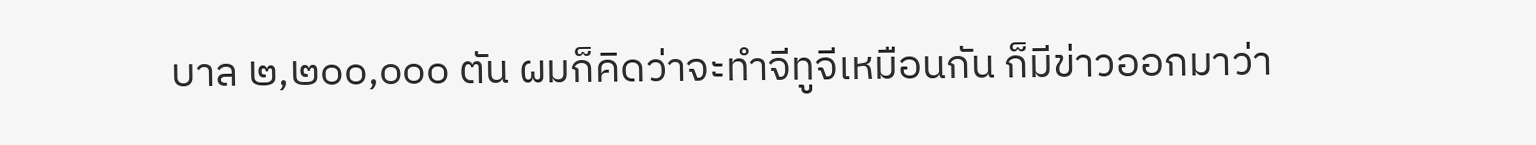บาล ๒,๒๐๐,๐๐๐ ตัน ผมก็คิดว่าจะทำจีทูจีเหมือนกัน ก็มีข่าวออกมาว่า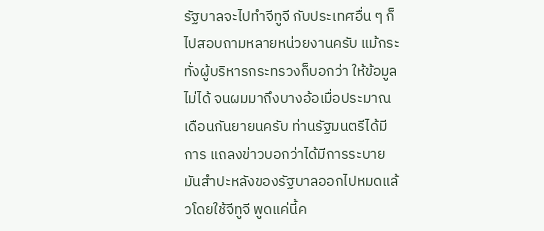รัฐบาลจะไปทำจีทูจี กับประเทศอื่น ๆ ก็ไปสอบถามหลายหน่วยงานครับ แม้กระทั่งผู้บริหารกระทรวงก็บอกว่า ให้ข้อมูลไม่ได้ จนผมมาถึงบางอ้อเมื่อประมาณเดือนกันยายนครับ ท่านรัฐมนตรีได้มีการ แถลงข่าวบอกว่าได้มีการระบายมันสำปะหลังของรัฐบาลออกไปหมดแล้วโดยใช้จีทูจี พูดแค่นี้ค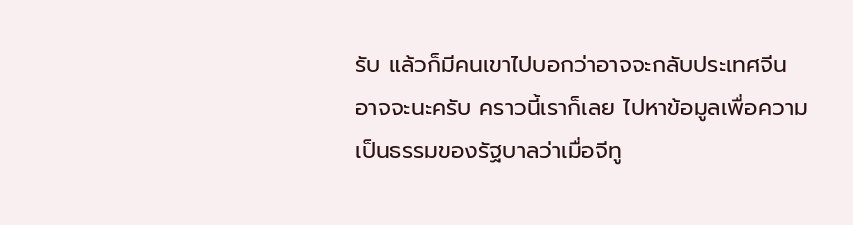รับ แล้วก็มีคนเขาไปบอกว่าอาจจะกลับประเทศจีน อาจจะนะครับ คราวนี้เราก็เลย ไปหาข้อมูลเพื่อความเป็นธรรมของรัฐบาลว่าเมื่อจีทู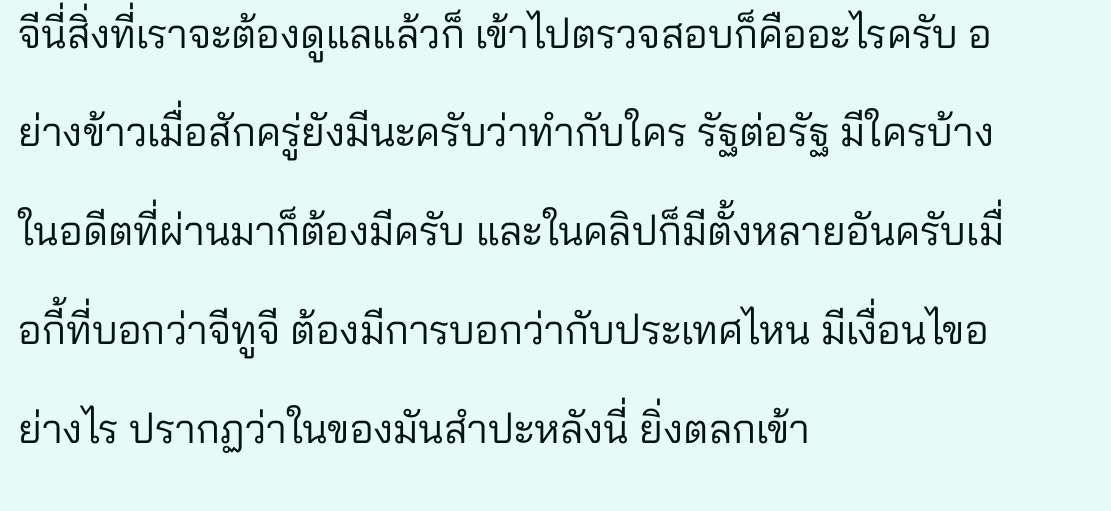จีนี่สิ่งที่เราจะต้องดูแลแล้วก็ เข้าไปตรวจสอบก็คืออะไรครับ อย่างข้าวเมื่อสักครู่ยังมีนะครับว่าทำกับใคร รัฐต่อรัฐ มีใครบ้าง ในอดีตที่ผ่านมาก็ต้องมีครับ และในคลิปก็มีตั้งหลายอันครับเมื่อกี้ที่บอกว่าจีทูจี ต้องมีการบอกว่ากับประเทศไหน มีเงื่อนไขอย่างไร ปรากฏว่าในของมันสำปะหลังนี่ ยิ่งตลกเข้า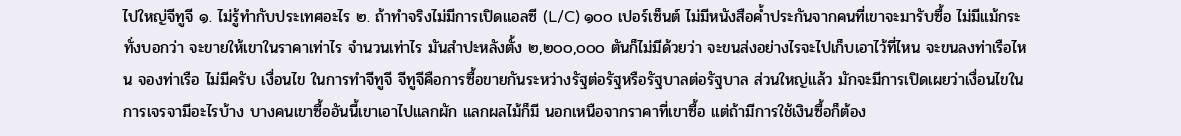ไปใหญ่จีทูจี ๑. ไม่รู้ทำกับประเทศอะไร ๒. ถ้าทำจริงไม่มีการเปิดแอลซี (L/C) ๑๐๐ เปอร์เซ็นต์ ไม่มีหนังสือค้ำประกันจากคนที่เขาจะมารับซื้อ ไม่มีแม้กระทั่งบอกว่า จะขายให้เขาในราคาเท่าไร จำนวนเท่าไร มันสำปะหลังตั้ง ๒,๒๐๐,๐๐๐ ตันก็ไม่มีด้วยว่า จะขนส่งอย่างไรจะไปเก็บเอาไว้ที่ไหน จะขนลงท่าเรือไหน จองท่าเรือ ไม่มีครับ เงื่อนไข ในการทำจีทูจี จีทูจีคือการซื้อขายกันระหว่างรัฐต่อรัฐหรือรัฐบาลต่อรัฐบาล ส่วนใหญ่แล้ว มักจะมีการเปิดเผยว่าเงื่อนไขในการเจรจามีอะไรบ้าง บางคนเขาซื้ออันนี้เขาเอาไปแลกผัก แลกผลไม้ก็มี นอกเหนือจากราคาที่เขาซื้อ แต่ถ้ามีการใช้เงินซื้อก็ต้อง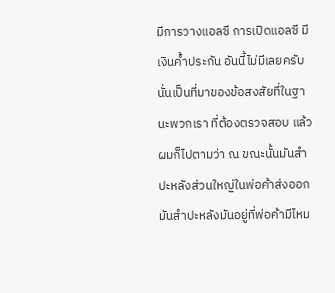มีการวางแอลซี การเปิดแอลซี มีเงินค้ำประกัน อันนี้ไม่มีเลยครับ นั่นเป็นที่มาของข้อสงสัยที่ในฐานะพวกเรา ที่ต้องตรวจสอบ แล้วผมก็ไปตามว่า ณ ขณะนั้นมันสำปะหลังส่วนใหญ่ในพ่อค้าส่งออก มันสำปะหลังมันอยู่ที่พ่อค้ามีไหม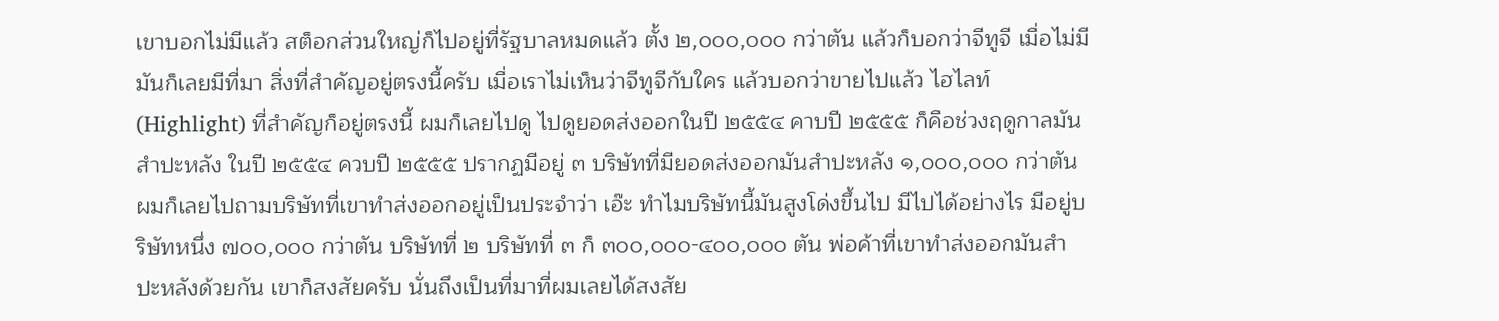เขาบอกไม่มีแล้ว สต็อกส่วนใหญ่ก็ไปอยู่ที่รัฐบาลหมดแล้ว ตั้ง ๒,๐๐๐,๐๐๐ กว่าตัน แล้วก็บอกว่าจีทูจี เมื่อไม่มีมันก็เลยมีที่มา สิ่งที่สำคัญอยู่ตรงนี้ครับ เมื่อเราไม่เห็นว่าจีทูจีกับใคร แล้วบอกว่าขายไปแล้ว ไฮไลท์ (Highlight) ที่สำคัญก็อยู่ตรงนี้ ผมก็เลยไปดู ไปดูยอดส่งออกในปี ๒๕๕๔ คาบปี ๒๕๕๕ ก็คือช่วงฤดูกาลมันสำปะหลัง ในปี ๒๕๕๔ ควบปี ๒๕๕๕ ปรากฏมีอยู่ ๓ บริษัทที่มียอดส่งออกมันสำปะหลัง ๑,๐๐๐,๐๐๐ กว่าตัน ผมก็เลยไปถามบริษัทที่เขาทำส่งออกอยู่เป็นประจำว่า เอ๊ะ ทำไมบริษัทนี้มันสูงโด่งขึ้นไป มีไปได้อย่างไร มีอยู่บริษัทหนึ่ง ๗๐๐,๐๐๐ กว่าตัน บริษัทที่ ๒ บริษัทที่ ๓ ก็ ๓๐๐,๐๐๐-๔๐๐,๐๐๐ ตัน พ่อค้าที่เขาทำส่งออกมันสำปะหลังด้วยกัน เขาก็สงสัยครับ นั่นถึงเป็นที่มาที่ผมเลยได้สงสัย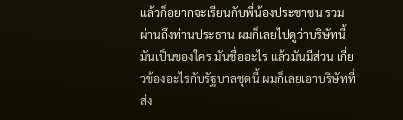แล้วก็อยากจะเรียนกับพี่น้องประชาชน รวมผ่านถึงท่านประธาน ผมก็เลยไปดูว่าบริษัทนี้มันเป็นของใคร มันชื่ออะไร แล้วมันมีส่วน เกี่ยวข้องอะไรกับรัฐบาลชุดนี้ ผมก็เลยเอาบริษัทที่ส่ง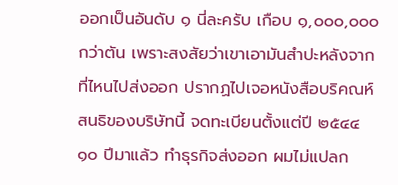ออกเป็นอันดับ ๑ นี่ละครับ เกือบ ๑,๐๐๐,๐๐๐ กว่าตัน เพราะสงสัยว่าเขาเอามันสำปะหลังจากที่ไหนไปส่งออก ปรากฏไปเจอหนังสือบริคณห์สนธิของบริษัทนี้ จดทะเบียนตั้งแต่ปี ๒๕๔๔ ๑๐ ปีมาแล้ว ทำธุรกิจส่งออก ผมไม่แปลก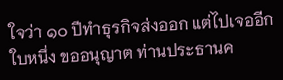ใจว่า ๑๐ ปีทำธุรกิจส่งออก แต่ไปเจออีกใบหนึ่ง ขออนุญาต ท่านประธานค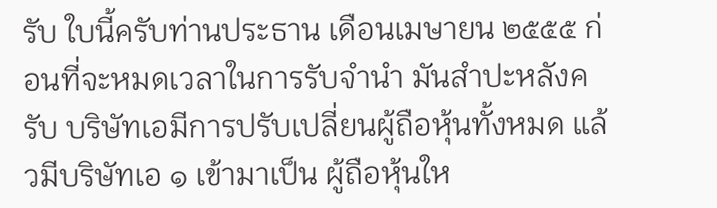รับ ใบนี้ครับท่านประธาน เดือนเมษายน ๒๕๕๕ ก่อนที่จะหมดเวลาในการรับจำนำ มันสำปะหลังครับ บริษัทเอมีการปรับเปลี่ยนผู้ถือหุ้นทั้งหมด แล้วมีบริษัทเอ ๑ เข้ามาเป็น ผู้ถือหุ้นให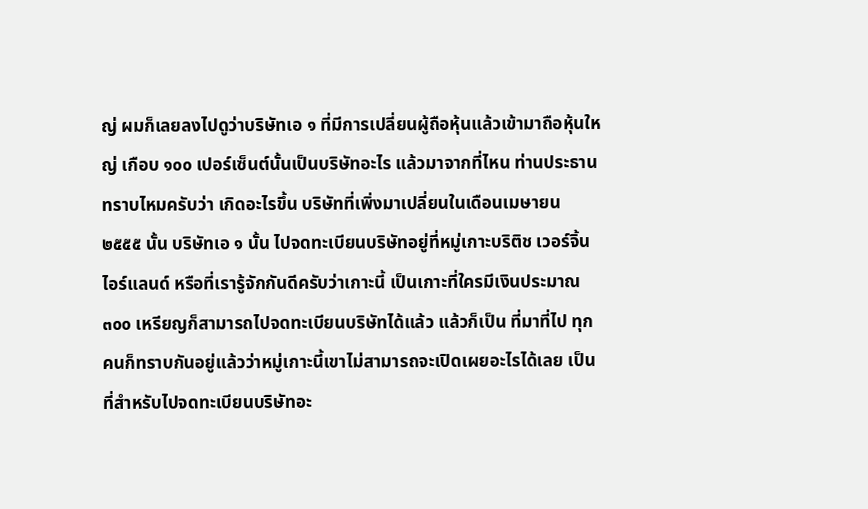ญ่ ผมก็เลยลงไปดูว่าบริษัทเอ ๑ ที่มีการเปลี่ยนผู้ถือหุ้นแล้วเข้ามาถือหุ้นใหญ่ เกือบ ๑๐๐ เปอร์เซ็นต์นั้นเป็นบริษัทอะไร แล้วมาจากที่ไหน ท่านประธานทราบไหมครับว่า เกิดอะไรขึ้น บริษัทที่เพิ่งมาเปลี่ยนในเดือนเมษายน ๒๕๕๕ นั้น บริษัทเอ ๑ นั้น ไปจดทะเบียนบริษัทอยู่ที่หมู่เกาะบริติช เวอร์จิ้น ไอร์แลนด์ หรือที่เรารู้จักกันดีครับว่าเกาะนี้ เป็นเกาะที่ใครมีเงินประมาณ ๓๐๐ เหรียญก็สามารถไปจดทะเบียนบริษัทได้แล้ว แล้วก็เป็น ที่มาที่ไป ทุกคนก็ทราบกันอยู่แล้วว่าหมู่เกาะนี้เขาไม่สามารถจะเปิดเผยอะไรได้เลย เป็นที่สำหรับไปจดทะเบียนบริษัทอะ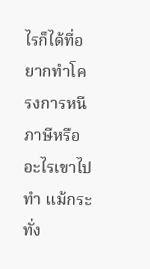ไรก็ได้ที่อยากทำโครงการหนีภาษีหรืออะไรเขาไปทำ แม้กระทั่ง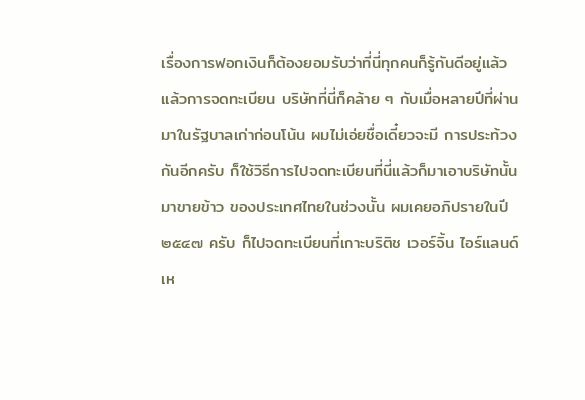เรื่องการฟอกเงินก็ต้องยอมรับว่าที่นี่ทุกคนก็รู้กันดีอยู่แล้ว แล้วการจดทะเบียน บริษัทที่นี่ก็คล้าย ๆ กับเมื่อหลายปีที่ผ่านมาในรัฐบาลเก่าก่อนโน้น ผมไม่เอ่ยชื่อเดี๋ยวจะมี การประท้วงกันอีกครับ ก็ใช้วิธีการไปจดทะเบียนที่นี่แล้วก็มาเอาบริษัทนั้นมาขายข้าว ของประเทศไทยในช่วงนั้น ผมเคยอภิปรายในปี ๒๕๔๗ ครับ ก็ไปจดทะเบียนที่เกาะบริติช เวอร์จิ้น ไอร์แลนด์ เห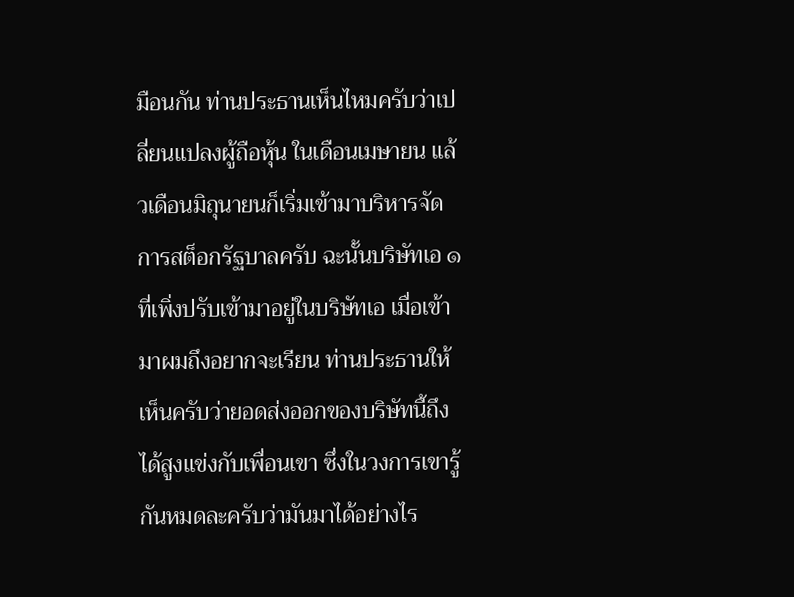มือนกัน ท่านประธานเห็นไหมครับว่าเปลี่ยนแปลงผู้ถือหุ้น ในเดือนเมษายน แล้วเดือนมิถุนายนก็เริ่มเข้ามาบริหารจัดการสต็อกรัฐบาลครับ ฉะนั้นบริษัทเอ ๑ ที่เพิ่งปรับเข้ามาอยู่ในบริษัทเอ เมื่อเข้ามาผมถึงอยากจะเรียน ท่านประธานให้เห็นครับว่ายอดส่งออกของบริษัทนี้ถึงได้สูงแข่งกับเพื่อนเขา ซึ่งในวงการเขารู้กันหมดละครับว่ามันมาได้อย่างไร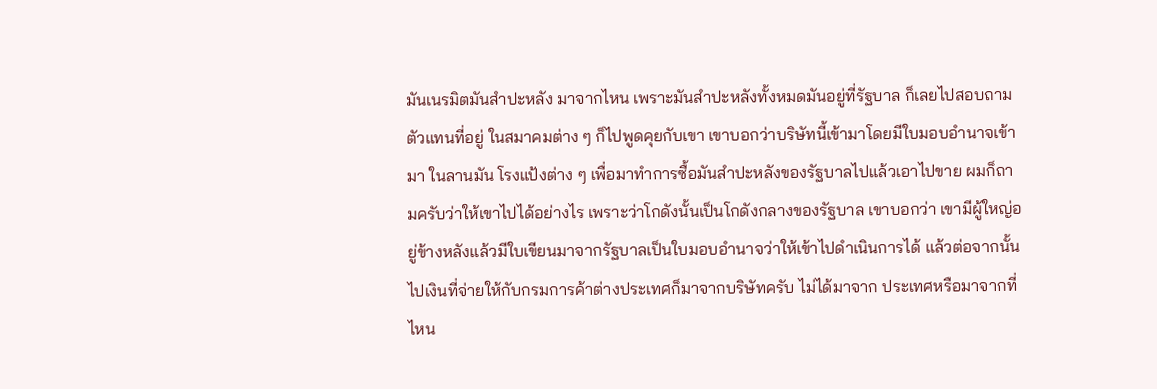มันเนรมิตมันสำปะหลัง มาจากไหน เพราะมันสำปะหลังทั้งหมดมันอยู่ที่รัฐบาล ก็เลยไปสอบถามตัวแทนที่อยู่ ในสมาคมต่าง ๆ ก็ไปพูดคุยกับเขา เขาบอกว่าบริษัทนี้เข้ามาโดยมีใบมอบอำนาจเข้ามา ในลานมัน โรงแป้งต่าง ๆ เพื่อมาทำการซื้อมันสำปะหลังของรัฐบาลไปแล้วเอาไปขาย ผมก็ถามครับว่าให้เขาไปได้อย่างไร เพราะว่าโกดังนั้นเป็นโกดังกลางของรัฐบาล เขาบอกว่า เขามีผู้ใหญ่อยู่ข้างหลังแล้วมีใบเขียนมาจากรัฐบาลเป็นใบมอบอำนาจว่าให้เข้าไปดำเนินการได้ แล้วต่อจากนั้นไปเงินที่จ่ายให้กับกรมการค้าต่างประเทศก็มาจากบริษัทครับ ไม่ได้มาจาก ประเทศหรือมาจากที่ไหน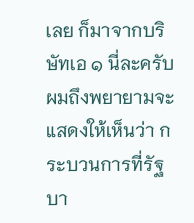เลย ก็มาจากบริษัทเอ ๑ นี่ละครับ ผมถึงพยายามจะแสดงให้เห็นว่า กระบวนการที่รัฐบา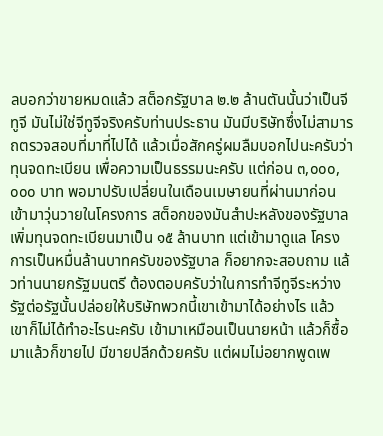ลบอกว่าขายหมดแล้ว สต็อกรัฐบาล ๒.๒ ล้านตันนั้นว่าเป็นจีทูจี มันไม่ใช่จีทูจีจริงครับท่านประธาน มันมีบริษัทซึ่งไม่สามารถตรวจสอบที่มาที่ไปได้ แล้วเมื่อสักครู่ผมลืมบอกไปนะครับว่าทุนจดทะเบียน เพื่อความเป็นธรรมนะครับ แต่ก่อน ๓,๐๐๐,๐๐๐ บาท พอมาปรับเปลี่ยนในเดือนเมษายนที่ผ่านมาก่อนเข้ามาวุ่นวายในโครงการ สต็อกของมันสำปะหลังของรัฐบาลเพิ่มทุนจดทะเบียนมาเป็น ๑๕ ล้านบาท แต่เข้ามาดูแล โครงการเป็นหมื่นล้านบาทครับของรัฐบาล ก็อยากจะสอบถาม แล้วท่านนายกรัฐมนตรี ต้องตอบครับว่าในการทำจีทูจีระหว่างรัฐต่อรัฐนั้นปล่อยให้บริษัทพวกนี้เขาเข้ามาได้อย่างไร แล้วเขาก็ไม่ได้ทำอะไรนะครับ เข้ามาเหมือนเป็นนายหน้า แล้วก็ซื้อมาแล้วก็ขายไป มีขายปลีกด้วยครับ แต่ผมไม่อยากพูดเพ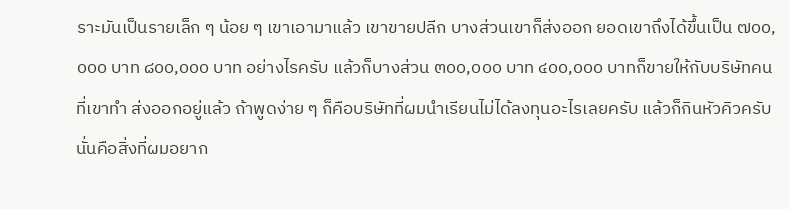ราะมันเป็นรายเล็ก ๆ น้อย ๆ เขาเอามาแล้ว เขาขายปลีก บางส่วนเขาก็ส่งออก ยอดเขาถึงได้ขึ้นเป็น ๗๐๐,๐๐๐ บาท ๘๐๐,๐๐๐ บาท อย่างไรครับ แล้วก็บางส่วน ๓๐๐,๐๐๐ บาท ๔๐๐,๐๐๐ บาทก็ขายให้กับบริษัทคนที่เขาทำ ส่งออกอยู่แล้ว ถ้าพูดง่าย ๆ ก็คือบริษัทที่ผมนำเรียนไม่ได้ลงทุนอะไรเลยครับ แล้วก็กินหัวคิวครับ นั่นคือสิ่งที่ผมอยาก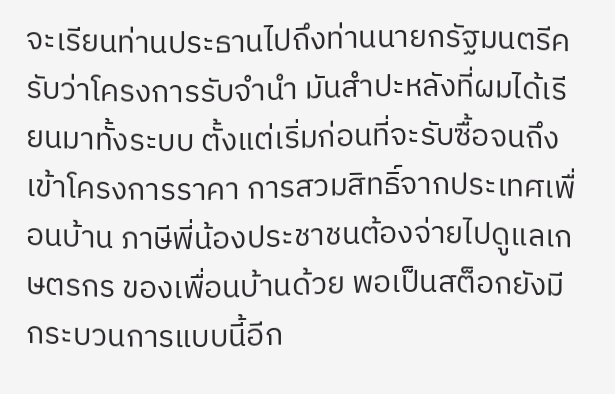จะเรียนท่านประธานไปถึงท่านนายกรัฐมนตรีครับว่าโครงการรับจำนำ มันสำปะหลังที่ผมได้เรียนมาทั้งระบบ ตั้งแต่เริ่มก่อนที่จะรับซื้อจนถึงเข้าโครงการราคา การสวมสิทธิ์จากประเทศเพื่อนบ้าน ภาษีพี่น้องประชาชนต้องจ่ายไปดูแลเกษตรกร ของเพื่อนบ้านด้วย พอเป็นสต็อกยังมีกระบวนการแบบนี้อีก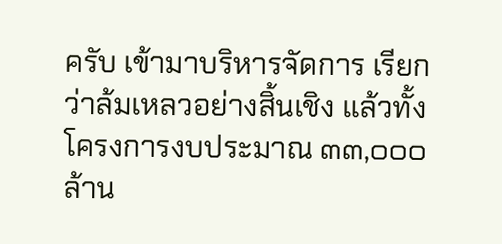ครับ เข้ามาบริหารจัดการ เรียกว่าล้มเหลวอย่างสิ้นเชิง แล้วทั้งโครงการงบประมาณ ๓๓,๐๐๐ ล้าน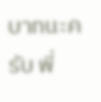บาทนะครับ พี่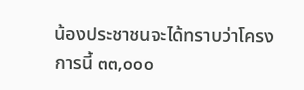น้องประชาชนจะได้ทราบว่าโครงการนี้ ๓๓,๐๐๐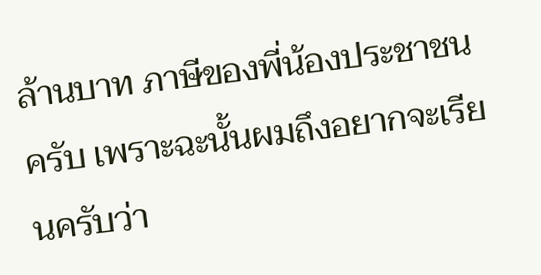ล้านบาท ภาษีของพี่น้องประชาชนครับ เพราะฉะนั้นผมถึงอยากจะเรียนครับว่า